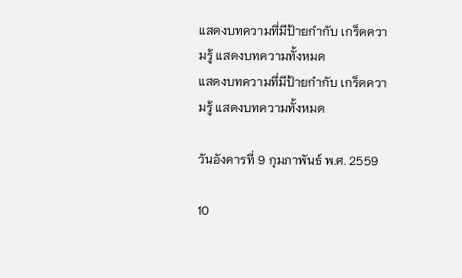แสดงบทความที่มีป้ายกำกับ เกร็ดความรู้ แสดงบทความทั้งหมด
แสดงบทความที่มีป้ายกำกับ เกร็ดความรู้ แสดงบทความทั้งหมด

วันอังคารที่ 9 กุมภาพันธ์ พ.ศ. 2559

10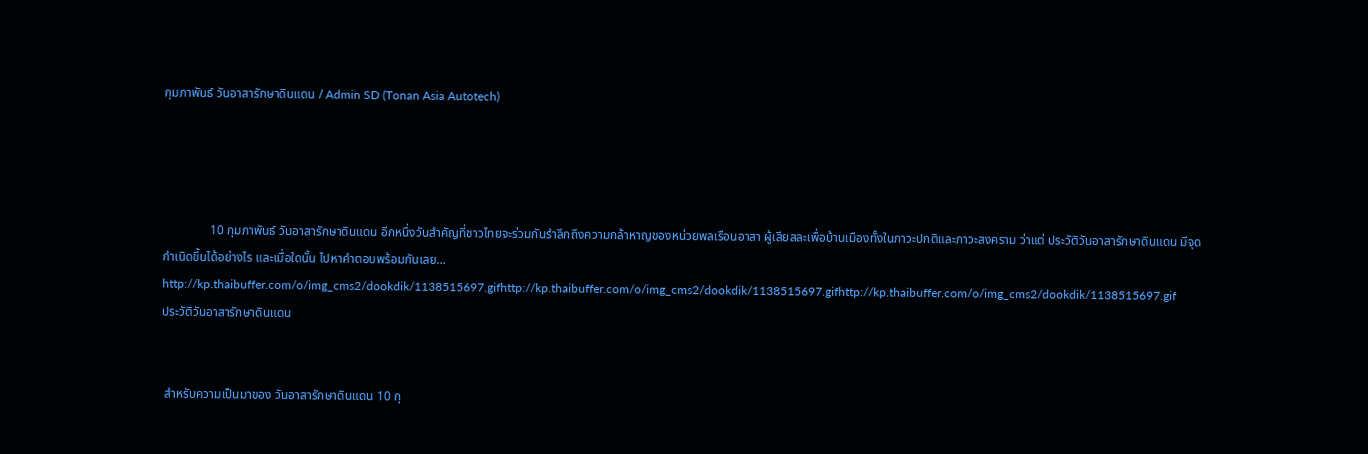กุมภาพันธ์ วันอาสารักษาดินแดน / Admin SD (Tonan Asia Autotech)




               10 กุมภาพันธ์ วันอาสารักษาดินแดน อีกหนึ่งวันสำคัญที่ชาวไทยจะร่วมกันรำลึกถึงความกล้าหาญของหน่วยพลเรือนอาสา ผู้เสียสละเพื่อบ้านเมืองทั้งในภาวะปกติและภาวะสงคราม ว่าแต่ ประวัติวันอาสารักษาดินแดน มีจุดกำเนิดขึ้นได้อย่างไร และเมื่อใดนั้น ไปหาคำตอบพร้อมกันเลย...
http://kp.thaibuffer.com/o/img_cms2/dookdik/1138515697.gifhttp://kp.thaibuffer.com/o/img_cms2/dookdik/1138515697.gifhttp://kp.thaibuffer.com/o/img_cms2/dookdik/1138515697.gif
ประวัติวันอาสารักษาดินแดน


 สำหรับความเป็นมาของ วันอาสารักษาดินแดน 10 กุ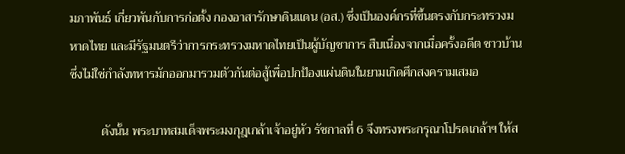มภาพันธ์ เกี่ยวพันกับการก่อตั้ง กองอาสารักษาดินแดน (อส.) ซึ่งเป็นองค์กรที่ขึ้นตรงกับกระทรวงมหาดไทย และมีรัฐมนตรีว่าการกระทรวงมหาดไทยเป็นผู้บัญชาการ สืบเนื่องจากเมื่อครั้งอดีต ชาวบ้านซึ่งไม่ใช่กำลังทหารมักออกมารวมตัวกันต่อสู้เพื่อปกป้องแผ่นดินในยามเกิดศึกสงครามเสมอ

          ดังนั้น พระบาทสมเด็จพระมงกุฎเกล้าเจ้าอยู่หัว รัชกาลที่ 6 จึงทรงพระกรุณาโปรดเกล้าฯ ให้ส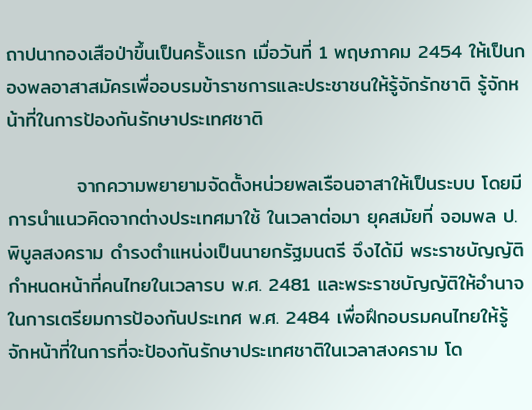ถาปนากองเสือป่าขึ้นเป็นครั้งแรก เมื่อวันที่ 1 พฤษภาคม 2454 ให้เป็นกองพลอาสาสมัครเพื่ออบรมข้าราชการและประชาชนให้รู้จักรักชาติ รู้จักหน้าที่ในการป้องกันรักษาประเทศชาติ

          จากความพยายามจัดตั้งหน่วยพลเรือนอาสาให้เป็นระบบ โดยมีการนำแนวคิดจากต่างประเทศมาใช้ ในเวลาต่อมา ยุคสมัยที่ จอมพล ป.พิบูลสงคราม ดำรงตำแหน่งเป็นนายกรัฐมนตรี จึงได้มี พระราชบัญญัติกำหนดหน้าที่คนไทยในเวลารบ พ.ศ. 2481 และพระราชบัญญัติให้อำนาจในการเตรียมการป้องกันประเทศ พ.ศ. 2484 เพื่อฝึกอบรมคนไทยให้รู้จักหน้าที่ในการที่จะป้องกันรักษาประเทศชาติในเวลาสงคราม โด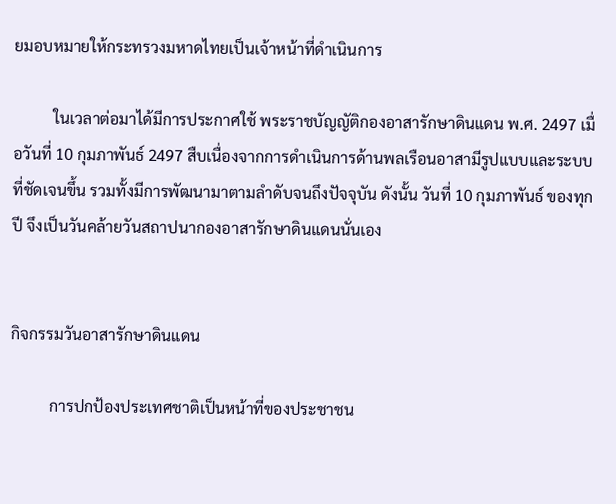ยมอบหมายให้กระทรวงมหาดไทยเป็นเจ้าหน้าที่ดำเนินการ

          ในเวลาต่อมาได้มีการประกาศใช้ พระราชบัญญัติกองอาสารักษาดินแดน พ.ศ. 2497 เมื่อวันที่ 10 กุมภาพันธ์ 2497 สืบเนื่องจากการดำเนินการด้านพลเรือนอาสามีรูปแบบและระบบที่ชัดเจนขึ้น รวมทั้งมีการพัฒนามาตามลำดับจนถึงปัจจุบัน ดังนั้น วันที่ 10 กุมภาพันธ์ ของทุกปี จึงเป็นวันคล้ายวันสถาปนากองอาสารักษาดินแดนนั่นเอง


กิจกรรมวันอาสารักษาดินแดน

          การปกป้องประเทศชาติเป็นหน้าที่ของประชาชน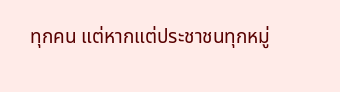ทุกคน แต่หากแต่ประชาชนทุกหมู่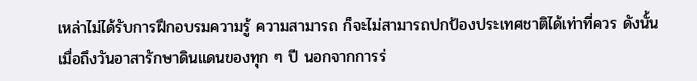เหล่าไม่ได้รับการฝึกอบรมความรู้ ความสามารถ ก็จะไม่สามารถปกป้องประเทศชาติได้เท่าที่ควร ดังนั้นเมื่อถึงวันอาสารักษาดินแดนของทุก ๆ ปี นอกจากการร่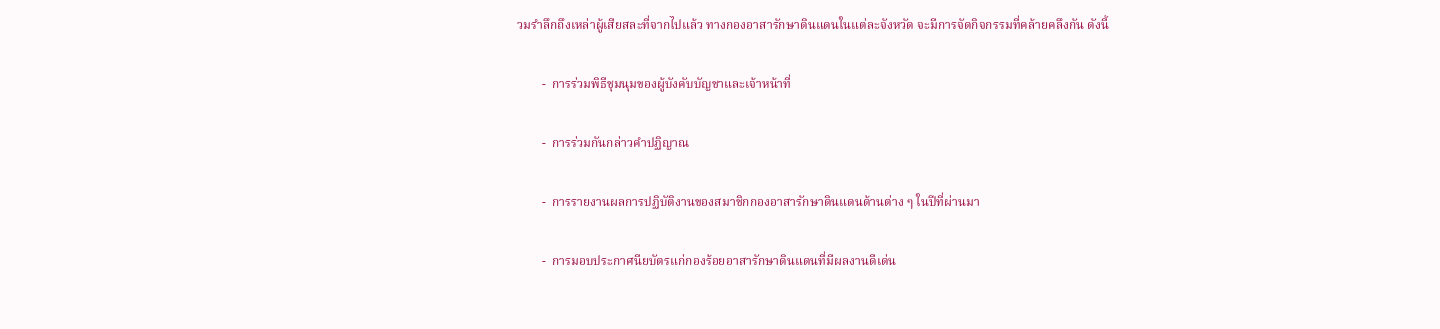วมรำลึกถึงเหล่าผู้เสียสละที่จากไปแล้ว ทางกองอาสารักษาดินแดนในแต่ละจังหวัด จะมีการจัดกิจกรรมที่คล้ายคลึงกัน ดังนี้

        -  การร่วมพิธีชุมนุมของผู้บังคับบัญชาและเจ้าหน้าที่

        -  การร่วมกันกล่าวคำปฏิญาณ

        -  การรายงานผลการปฏิบัติงานของสมาชิกกองอาสารักษาดินแดนด้านต่าง ๆ ในปีที่ผ่านมา

        -  การมอบประกาศนียบัตรแก่กองร้อยอาสารักษาดินแดนที่มีผลงานดีเด่น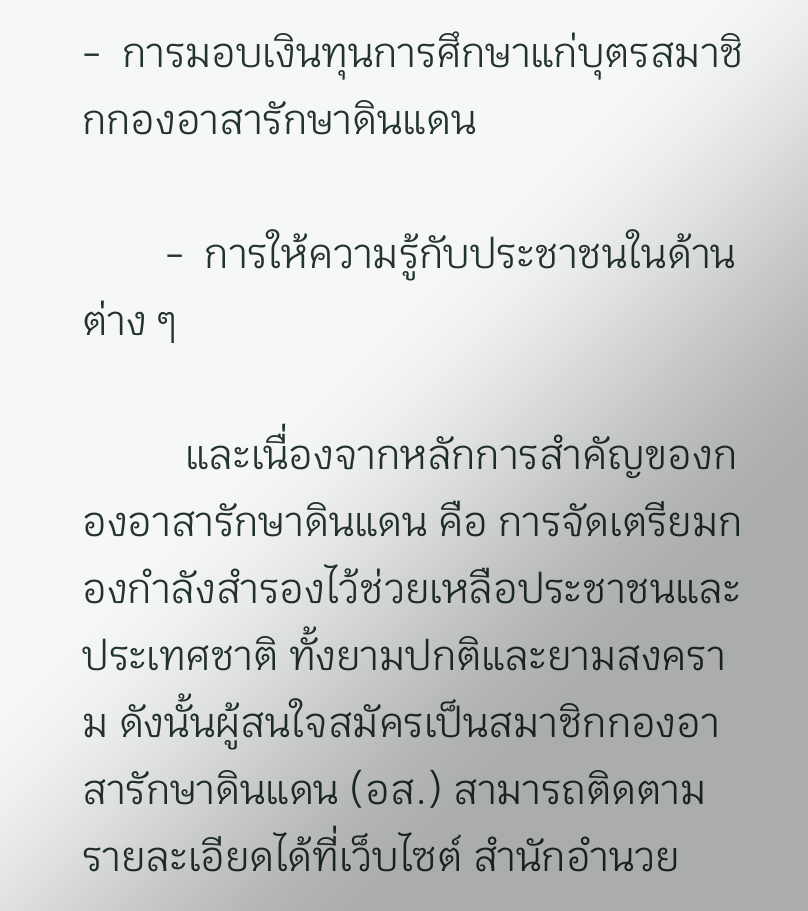-  การมอบเงินทุนการศึกษาแก่บุตรสมาชิกกองอาสารักษาดินแดน

        -  การให้ความรู้กับประชาชนในด้านต่าง ๆ

          และเนื่องจากหลักการสำคัญของกองอาสารักษาดินแดน คือ การจัดเตรียมกองกำลังสำรองไว้ช่วยเหลือประชาชนและประเทศชาติ ทั้งยามปกติและยามสงคราม ดังนั้นผู้สนใจสมัครเป็นสมาชิกกองอาสารักษาดินแดน (อส.) สามารถติดตามรายละเอียดได้ที่เว็บไซต์ สำนักอำนวย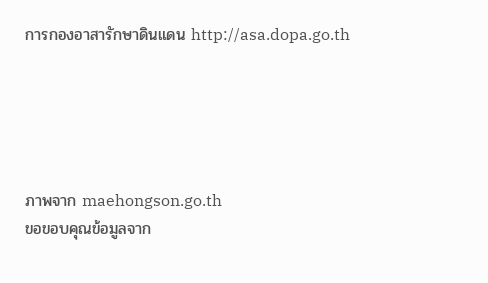การกองอาสารักษาดินแดน http://asa.dopa.go.th





ภาพจาก maehongson.go.th
ขอขอบคุณข้อมูลจาก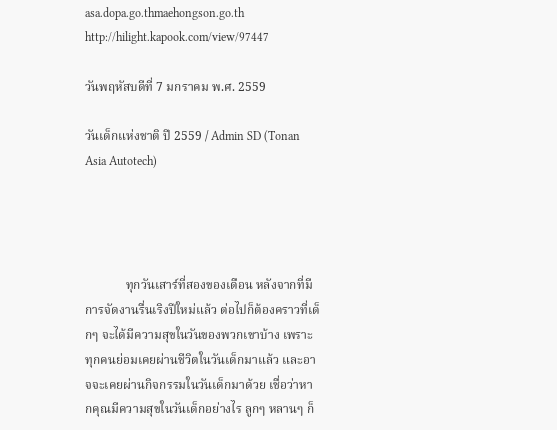asa.dopa.go.thmaehongson.go.th
http://hilight.kapook.com/view/97447

วันพฤหัสบดีที่ 7 มกราคม พ.ศ. 2559

วันเด็กแห่งชาติ ปี 2559 / Admin SD (Tonan Asia Autotech)




             ทุกวันเสาร์ที่สองของเดือน หลังจากที่มีการจัดงานรื่นเริงปีใหม่แล้ว ต่อไปก็ต้องคราวที่เด็กๆ จะได้มีความสุขในวันของพวกเขาบ้าง เพราะทุกคนย่อมเคยผ่านชีวิตในวันเด็กมาแล้ว และอาจจะเคยผ่านกิจกรรมในวันเด็กมาด้วย เชื่อว่าหากคุณมีความสุขในวันเด็กอย่างไร ลูกๆ หลานๆ ก็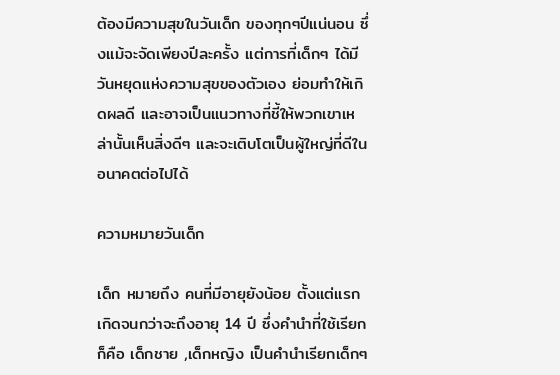ต้องมีความสุขในวันเด็ก ของทุกๆปีแน่นอน ซึ่งแม้จะจัดเพียงปีละครั้ง แต่การที่เด็กๆ ได้มีวันหยุดแห่งความสุขของตัวเอง ย่อมทำให้เกิดผลดี และอาจเป็นแนวทางที่ชี้ให้พวกเขาเหล่านั้นเห็นสิ่งดีๆ และจะเติบโตเป็นผู้ใหญ่ที่ดีในอนาคตต่อไปได้

ความหมายวันเด็ก

เด็ก หมายถึง คนที่มีอายุยังน้อย ตั้งแต่แรกเกิดจนกว่าจะถึงอายุ 14 ปี ซึ่งคำนำที่ใช้เรียกก็คือ เด็กชาย ,เด็กหญิง เป็นคำนำเรียกเด็กๆ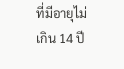ที่มีอายุไม่เกิน 14 ปี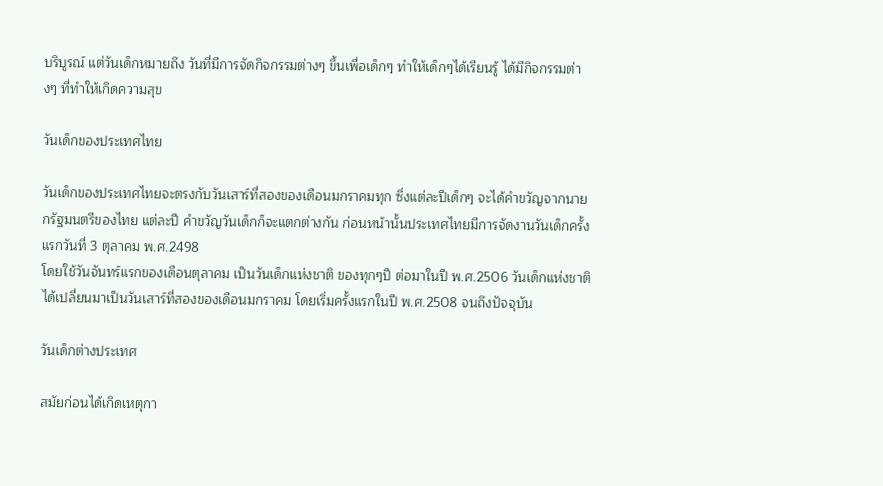บริบูรณ์ แต่วันเด็กหมายถึง วันที่มีการจัดกิจกรรมต่างๆ ขึ้นเพื่อเด็กๆ ทำให้เด็กๆได้เรียนรู้ ได้มีกิจกรรมต่างๆ ที่ทำให้เกิดความสุข

วันเด็กของประเทศไทย

วันเด็กของประเทศไทยจะตรงกับวันเสาร์ที่สองของเดือนมกราคมทุก ซึ่งแต่ละปีเด็กๆ จะได้คำขวัญจากนายกรัฐมนตรีของไทย แต่ละปี คำขวัญวันเด็กก็จะแตกต่างกัน ก่อนหน้านั้นประเทศไทยมีการจัดงานวันเด็กครั้งแรกวันที่ 3 ตุลาคม พ.ศ.2498
โดยใช้วันจันทร์แรกของเดือนตุลาคม เป็นวันเด็กแห่งชาติ ของทุกๆปี ต่อมาในปี พ.ศ.2506 วันเด็กแห่งชาติ ได้เปลี่ยนมาเป็นวันเสาร์ที่สองของเดือนมกราคม โดยเริ่มครั้งแรกในปี พ.ศ.2508 จนถึงปัจจุบัน

วันเด็กต่างประเทศ

สมัยก่อนได้เกิดเหตุกา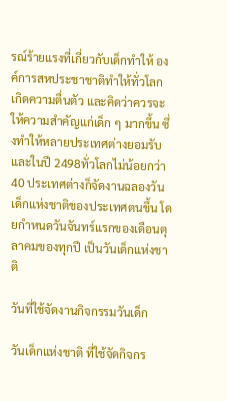รณ์ร้ายแรงที่เกี่ยวกับเด็กทำให้ องค์การสหประชาชาติทำให้ทั่วโลกเกิดความตื่นตัว และคิดว่าควรจะให้ความสำคัญแก่เด็ก ๆ มากขึ้น ซึ่งทำให้หลายประเทศต่างยอมรับและในปี 2498ทั่วโลกไม่น้อยกว่า 40 ประเทศต่างก็จัดงานฉลองวันเด็กแห่งชาติของประเทศตนขึ้น โดยกำหนดวันจันทร์แรกของเดือนตุลาคมของทุกปี เป็นวันเด็กแห่งชาติ

วันที่ใช้จัดงานกิจกรรมวันเด็ก

วันเด็กแห่งชาติ ที่ใช้จัดกิจกร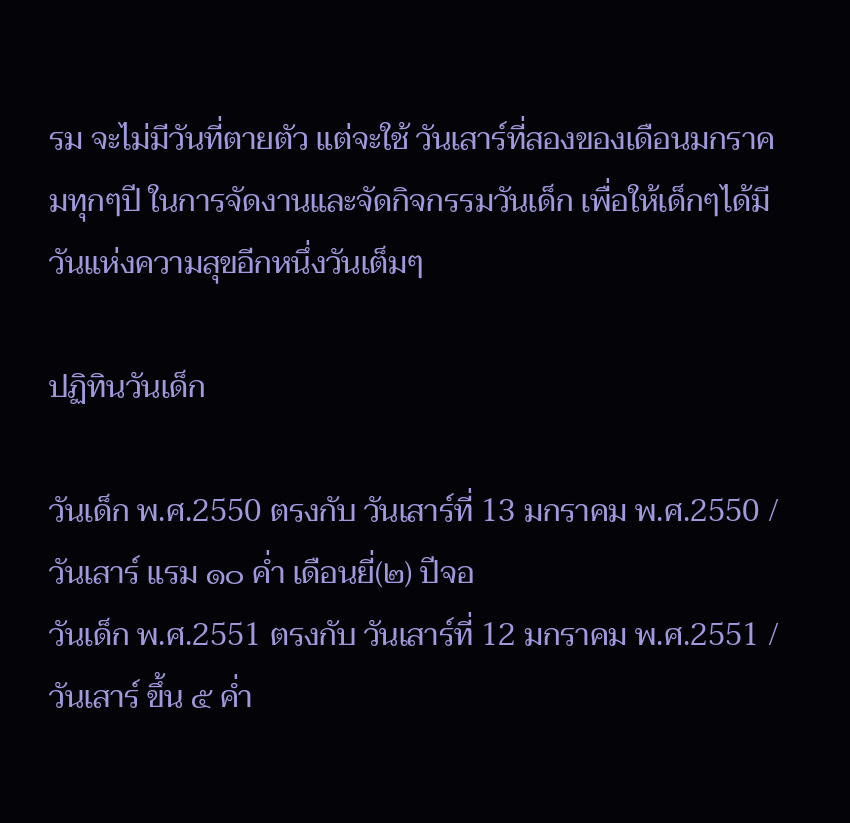รม จะไม่มีวันที่ตายตัว แต่จะใช้ วันเสาร์ที่สองของเดือนมกราคมทุกๆปี ในการจัดงานและจัดกิจกรรมวันเด็ก เพื่อให้เด็กๆได้มีวันแห่งความสุขอีกหนึ่งวันเต็มๆ

ปฏิทินวันเด็ก

วันเด็ก พ.ศ.2550 ตรงกับ วันเสาร์ที่ 13 มกราคม พ.ศ.2550 / วันเสาร์ แรม ๑๐ ค่ำ เดือนยี่(๒) ปีจอ
วันเด็ก พ.ศ.2551 ตรงกับ วันเสาร์ที่ 12 มกราคม พ.ศ.2551 / วันเสาร์ ขึ้น ๕ ค่ำ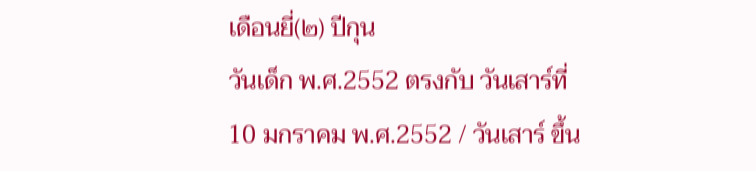เดือนยี่(๒) ปีกุน
วันเด็ก พ.ศ.2552 ตรงกับ วันเสาร์ที่ 10 มกราคม พ.ศ.2552 / วันเสาร์ ขึ้น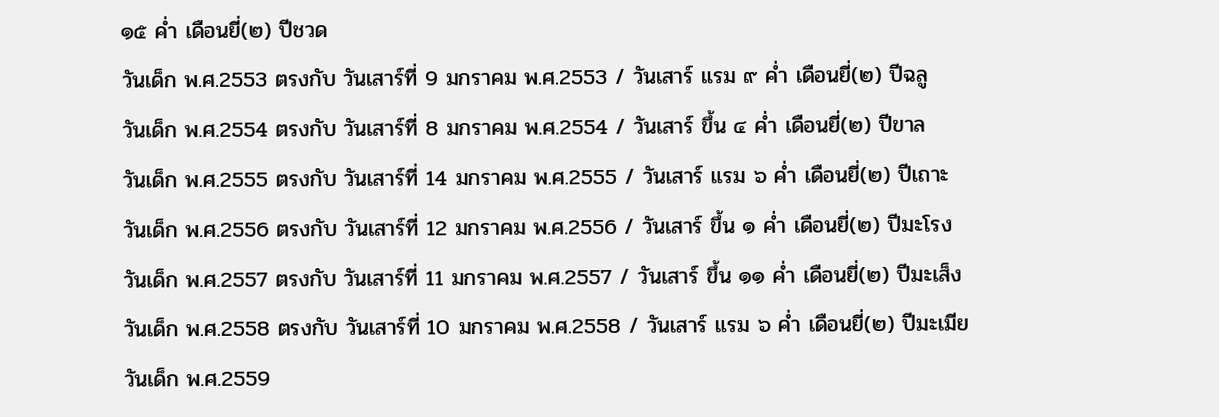๑๕ ค่ำ เดือนยี่(๒) ปีชวด
วันเด็ก พ.ศ.2553 ตรงกับ วันเสาร์ที่ 9 มกราคม พ.ศ.2553 / วันเสาร์ แรม ๙ ค่ำ เดือนยี่(๒) ปีฉลู
วันเด็ก พ.ศ.2554 ตรงกับ วันเสาร์ที่ 8 มกราคม พ.ศ.2554 / วันเสาร์ ขึ้น ๔ ค่ำ เดือนยี่(๒) ปีขาล
วันเด็ก พ.ศ.2555 ตรงกับ วันเสาร์ที่ 14 มกราคม พ.ศ.2555 / วันเสาร์ แรม ๖ ค่ำ เดือนยี่(๒) ปีเถาะ
วันเด็ก พ.ศ.2556 ตรงกับ วันเสาร์ที่ 12 มกราคม พ.ศ.2556 / วันเสาร์ ขึ้น ๑ ค่ำ เดือนยี่(๒) ปีมะโรง
วันเด็ก พ.ศ.2557 ตรงกับ วันเสาร์ที่ 11 มกราคม พ.ศ.2557 / วันเสาร์ ขึ้น ๑๑ ค่ำ เดือนยี่(๒) ปีมะเส็ง
วันเด็ก พ.ศ.2558 ตรงกับ วันเสาร์ที่ 10 มกราคม พ.ศ.2558 / วันเสาร์ แรม ๖ ค่ำ เดือนยี่(๒) ปีมะเมีย
วันเด็ก พ.ศ.2559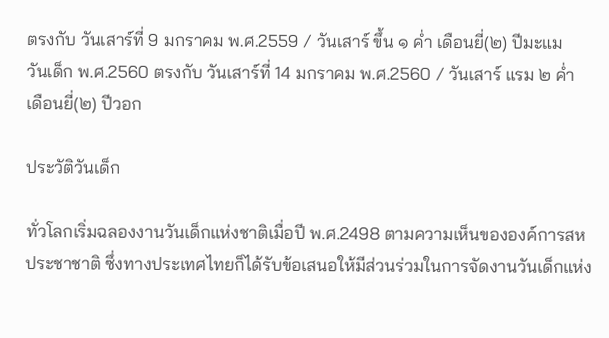ตรงกับ วันเสาร์ที่ 9 มกราคม พ.ศ.2559 / วันเสาร์ ขึ้น ๑ ค่ำ เดือนยี่(๒) ปีมะแม
วันเด็ก พ.ศ.2560 ตรงกับ วันเสาร์ที่ 14 มกราคม พ.ศ.2560 / วันเสาร์ แรม ๒ ค่ำ เดือนยี่(๒) ปีวอก

ประวัติวันเด็ก

ทั่วโลกเริ่มฉลองงานวันเด็กแห่งชาติเมื่อปี พ.ศ.2498 ตามความเห็นขององค์การสหประชาชาติ ซึ่งทางประเทศไทยก็ได้รับข้อเสนอให้มีส่วนร่วมในการจัดงานวันเด็กแห่ง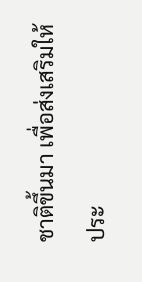ชาติขึ้นมา เพื่อส่งเสริมให้ประ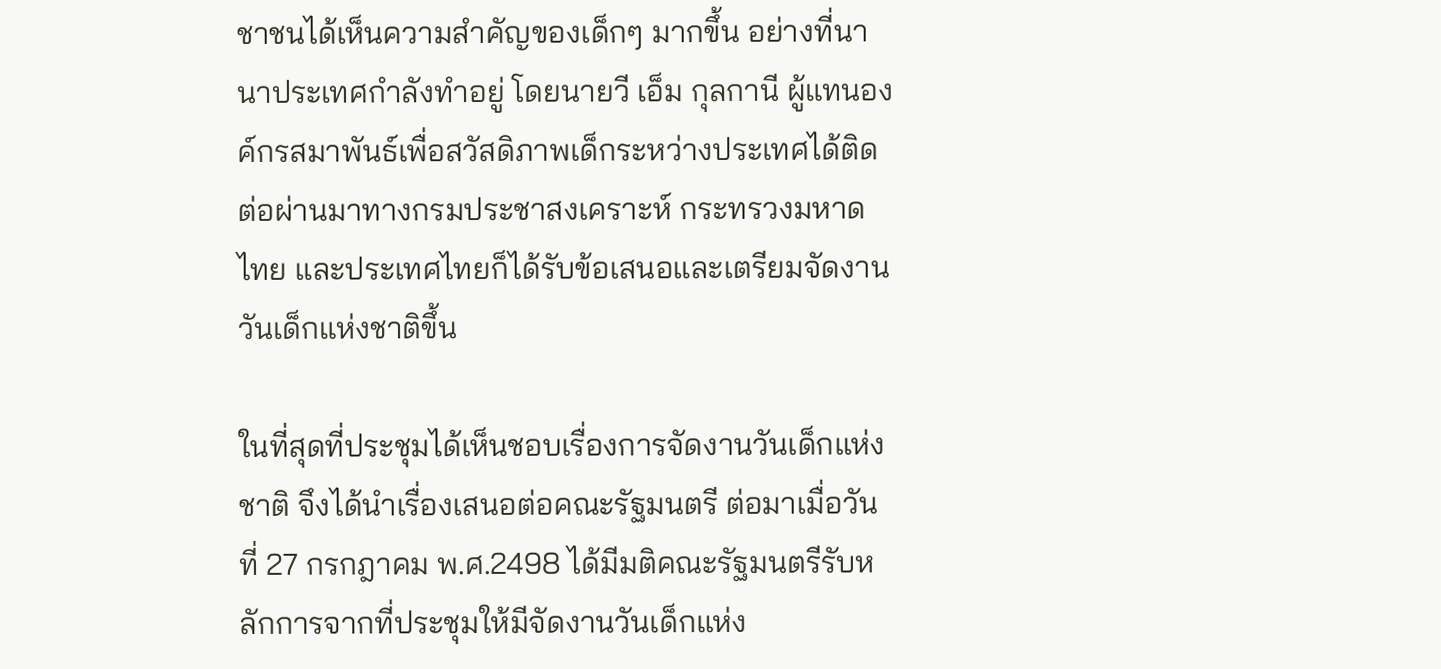ชาชนได้เห็นความสำคัญของเด็กๆ มากขึ้น อย่างที่นานาประเทศกำลังทำอยู่ โดยนายวี เอ็ม กุลกานี ผู้แทนองค์กรสมาพันธ์เพื่อสวัสดิภาพเด็กระหว่างประเทศได้ติดต่อผ่านมาทางกรมประชาสงเคราะห์ กระทรวงมหาดไทย และประเทศไทยก็ได้รับข้อเสนอและเตรียมจัดงานวันเด็กแห่งชาติขึ้น

ในที่สุดที่ประชุมได้เห็นชอบเรื่องการจัดงานวันเด็กแห่งชาติ จึงได้นำเรื่องเสนอต่อคณะรัฐมนตรี ต่อมาเมื่อวันที่ 27 กรกฎาคม พ.ศ.2498 ได้มีมติคณะรัฐมนตรีรับหลักการจากที่ประชุมให้มีจัดงานวันเด็กแห่ง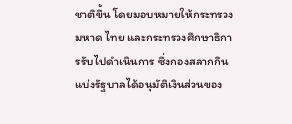ชาติขึ้น โดยมอบหมายให้กระทรวงมหาด ไทย และกระทรวงศึกษาธิการรับไปดำเนินการ ซึ่งกองสลากกินแบ่งรัฐบาลได้อนุมัติเงินส่วนของ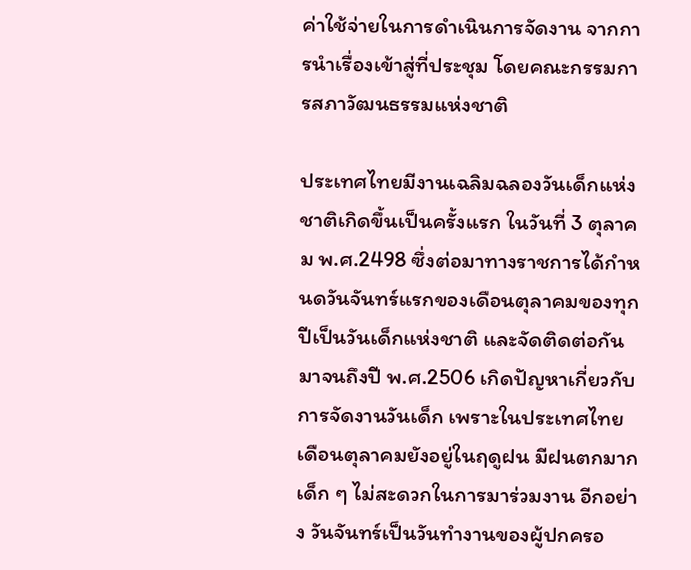ค่าใช้จ่ายในการดำเนินการจัดงาน จากการนำเรื่องเข้าสู่ที่ประชุม โดยคณะกรรมการสภาวัฒนธรรมแห่งชาติ

ประเทศไทยมีงานเฉลิมฉลองวันเด็กแห่งชาติเกิดขึ้นเป็นครั้งแรก ในวันที่ 3 ตุลาคม พ.ศ.2498 ซึ่งต่อมาทางราชการได้กำหนดวันจันทร์แรกของเดือนตุลาคมของทุกปีเป็นวันเด็กแห่งชาติ และจัดติดต่อกันมาจนถึงปี พ.ศ.2506 เกิดปัญหาเกี่ยวกับการจัดงานวันเด็ก เพราะในประเทศไทยเดือนตุลาคมยังอยู่ในฤดูฝน มีฝนตกมากเด็ก ๆ ไม่สะดวกในการมาร่วมงาน อีกอย่าง วันจันทร์เป็นวันทำงานของผู้ปกครอ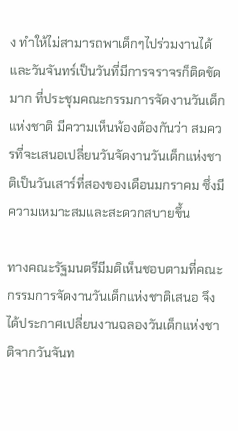ง ทำให้ไม่สามารถพาเด็กๆไปร่วมงานได้ และวันจันทร์เป็นวันที่มีการจราจรก็ติดขัดมาก ที่ประชุมคณะกรรมการจัดงานวันเด็กแห่งชาติ มีความเห็นพ้องต้องกันว่า สมควรที่จะเสนอเปลี่ยนวันจัดงานวันเด็กแห่งชาติเป็นวันเสาร์ที่สองของเดือนมกราคม ซึ่งมีความเหมาะสมและสะดวกสบายขึ้น

ทางคณะรัฐมนตรีมีมติเห็นชอบตามที่คณะกรรมการจัดงานวันเด็กแห่งชาติเสนอ จึงได้ประกาศเปลี่ยนงานฉลองวันเด็กแห่งชาติจากวันจันท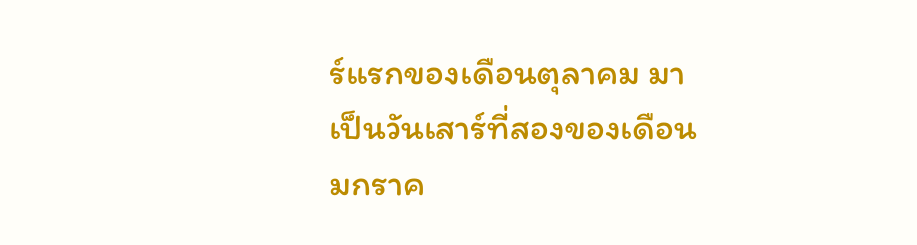ร์แรกของเดือนตุลาคม มาเป็นวันเสาร์ที่สองของเดือนมกราค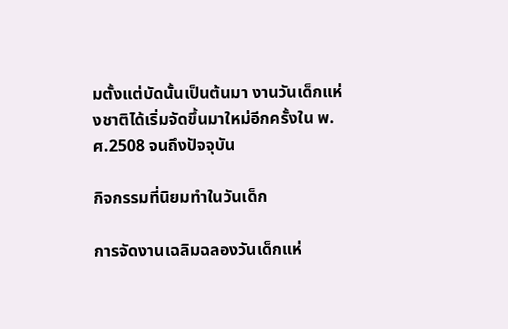มตั้งแต่บัดนั้นเป็นต้นมา งานวันเด็กแห่งชาติได้เริ่มจัดขึ้นมาใหม่อีกครั้งใน พ.ศ.2508 จนถึงปัจจุบัน

กิจกรรมที่นิยมทำในวันเด็ก

การจัดงานเฉลิมฉลองวันเด็กแห่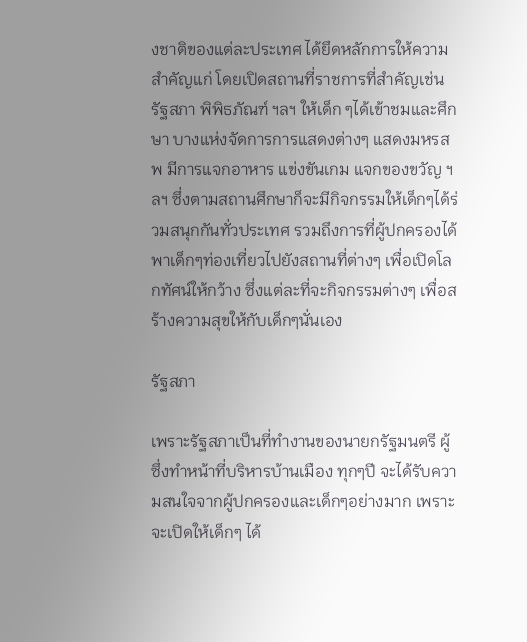งชาติของแต่ละประเทศ ได้ยึดหลักการให้ความสำคัญแก่ โดยเปิดสถานที่ราชการที่สำคัญเช่น รัฐสภา พิพิธภัณฑ์ ฯลฯ ให้เด็ก ๆได้เข้าชมและศึกษา บางแห่งจัดการการแสดงต่างๆ แสดงมหรสพ มีการแจกอาหาร แข่งขันเกม แจกของขวัญ ฯลฯ ซึ่งตามสถานศึกษาก็จะมีกิจกรรมให้เด็กๆได้ร่วมสนุกกันทั่วประเทศ รวมถึงการที่ผู้ปกครองได้พาเด็กๆท่องเที่ยวไปยังสถานที่ต่างๆ เพื่อเปิดโลกทัศน์ให้กว้าง ซึ่งแต่ละที่จะกิจกรรมต่างๆ เพื่อสร้างความสุขให้กับเด็กๆนั่นเอง

รัฐสภา

เพราะรัฐสภาเป็นที่ทำงานของนายกรัฐมนตรี ผู้ซึ่งทำหน้าที่บริหารบ้านเมือง ทุกๆปี จะได้รับความสนใจจากผู้ปกครองและเด็กๆอย่างมาก เพราะจะเปิดให้เด็กๆ ได้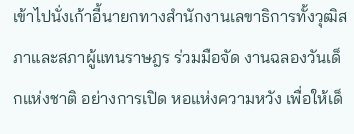เข้าไปนั่งเก้าอี้นายกทางสำนักงานเลขาธิการทั้งวุฒิสภาและสภาผู้แทนราษฎร ร่วมมือจัด งานฉลองวันเด็กแห่งชาติ อย่างการเปิด หอแห่งความหวัง เพื่อให้เด็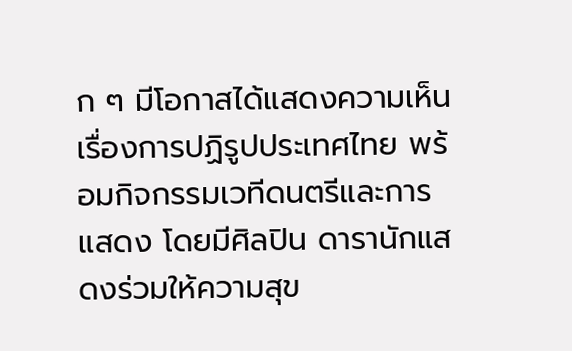ก ๆ มีโอกาสได้แสดงความเห็นเรื่องการปฏิรูปประเทศไทย พร้อมกิจกรรมเวทีดนตรีและการแสดง โดยมีศิลปิน ดารานักแสดงร่วมให้ความสุข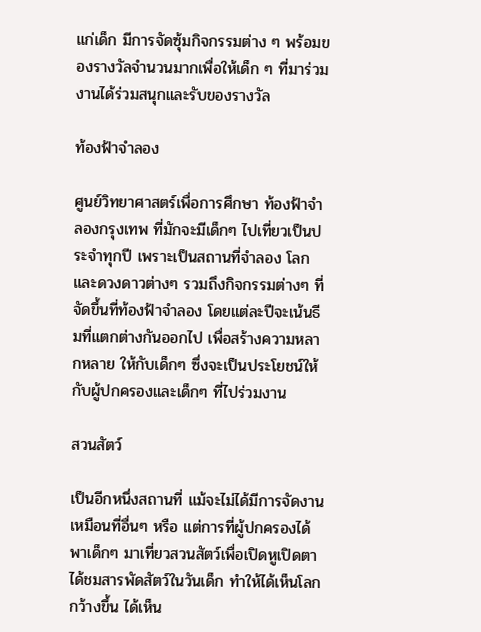แก่เด็ก มีการจัดซุ้มกิจกรรมต่าง ๆ พร้อมของรางวัลจำนวนมากเพื่อให้เด็ก ๆ ที่มาร่วมงานได้ร่วมสนุกและรับของรางวัล

ท้องฟ้าจำลอง

ศูนย์วิทยาศาสตร์เพื่อการศึกษา ท้องฟ้าจำลองกรุงเทพ ที่มักจะมีเด็กๆ ไปเที่ยวเป็นประจำทุกปี เพราะเป็นสถานที่จำลอง โลก และดวงดาวต่างๆ รวมถึงกิจกรรมต่างๆ ที่จัดขึ้นที่ท้องฟ้าจำลอง โดยแต่ละปีจะเน้นธีมที่แตกต่างกันออกไป เพื่อสร้างความหลากหลาย ให้กับเด็กๆ ซึ่งจะเป็นประโยชน์ให้กับผู้ปกครองและเด็กๆ ที่ไปร่วมงาน

สวนสัตว์

เป็นอีกหนึ่งสถานที่ แม้จะไม่ได้มีการจัดงานเหมือนที่อื่นๆ หรือ แต่การที่ผู้ปกครองได้พาเด็กๆ มาเที่ยวสวนสัตว์เพื่อเปิดหูเปิดตา ได้ชมสารพัดสัตว์ในวันเด็ก ทำให้ได้เห็นโลกกว้างขึ้น ได้เห็น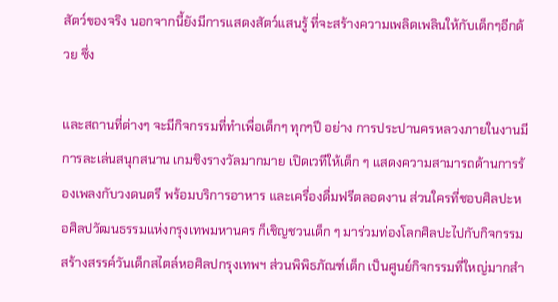สัตว์ของจริง นอกจากนี้ยังมีการแสดงสัตว์แสนรู้ ที่จะสร้างความเพลิดเพลินให้กับเด็กๆอีกด้วย ซึ่ง

และสถานที่ต่างๆ จะมีกิจกรรมที่ทำเพื่อเด็กๆ ทุกๆปี อย่าง การประปานครหลวงภายในงานมีการละเล่นสนุกสนาน เกมชิงรางวัลมากมาย เปิดเวทีให้เด็ก ๆ แสดงความสามารถด้านการร้องเพลงกับวงดนตรี พร้อมบริการอาหาร และเครื่องดื่มฟรีตลอดงาน ส่วนใครที่ชอบศิลปะหอศิลปวัฒนธรรมแห่งกรุงเทพมหานคร ก็เชิญชวนเด็ก ๆ มาร่วมท่องโลกศิลปะไปกับกิจกรรมสร้างสรรค์วันเด็กสไตล์หอศิลปกรุงเทพฯ ส่วนพิพิธภัณฑ์เด็ก เป็นศูนย์กิจกรรมที่ใหญ่มากสำ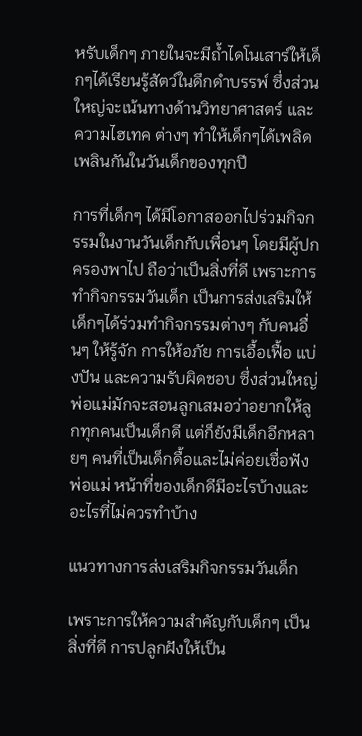หรับเด็กๆ ภายในจะมีถ้ำไดโนเสาร์ให้เด็กๆได้เรียนรู้สัตว์ในดึกดำบรรพ์ ซึ่งส่วนใหญ่จะเน้นทางด้านวิทยาศาสตร์ และความไฮเทค ต่างๆ ทำให้เด็กๆได้เพลิดเพลินกันในวันเด็กของทุกปี

การที่เด็กๆ ได้มีโอกาสออกไปร่วมกิจกรรมในงานวันเด็กกับเพื่อนๆ โดยมีผู้ปกครองพาไป ถือว่าเป็นสิ่งที่ดี เพราะการทำกิจกรรมวันเด็ก เป็นการส่งเสริมให้เด็กๆได้ร่วมทำกิจกรรมต่างๆ กับคนอื่นๆ ให้รู้จัก การให้อภัย การเอื้อเฟื้อ แบ่งปัน และความรับผิดชอบ ซึ่งส่วนใหญ่พ่อแม่มักจะสอนลูกเสมอว่าอยากให้ลูกทุกคนเป็นเด็กดี แต่ก็ยังมีเด็กอีกหลายๆ คนที่เป็นเด็กดื้อและไม่ค่อยเชื่อฟังพ่อแม่ หน้าที่ของเด็กดีมีอะไรบ้างและอะไรที่ไม่ควรทำบ้าง

แนวทางการส่งเสริมกิจกรรมวันเด็ก

เพราะการให้ความสำคัญกับเด็กๆ เป็นสิ่งที่ดี การปลูกฝังให้เป็น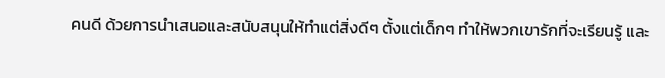คนดี ด้วยการนำเสนอและสนับสนุนให้ทำแต่สิ่งดีๆ ตั้งแต่เด็กๆ ทำให้พวกเขารักที่จะเรียนรู้ และ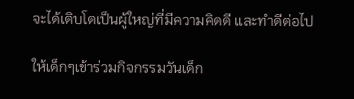จะได้เติบโตเป็นผู้ใหญ่ที่มีความคิดดี และทำดีต่อไป

ให้เด็กๆเข้าร่วมกิจกรรมวันเด็ก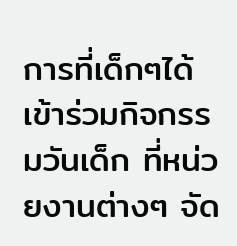การที่เด็กๆได้เข้าร่วมกิจกรรมวันเด็ก ที่หน่วยงานต่างๆ จัด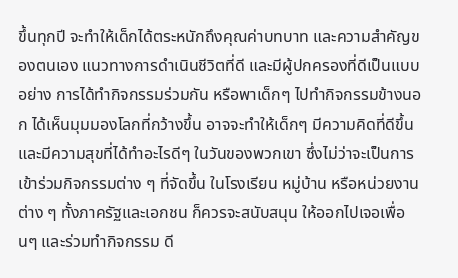ขึ้นทุกปี จะทำให้เด็กได้ตระหนักถึงคุณค่าบทบาท และความสำคัญของตนเอง แนวทางการดำเนินชีวิตที่ดี และมีผู้ปกครองที่ดีเป็นแบบอย่าง การได้ทำกิจกรรมร่วมกัน หรือพาเด็กๆ ไปทำกิจกรรมข้างนอก ได้เห็นมุมมองโลกที่กว้างขึ้น อาจจะทำให้เด็กๆ มีความคิดที่ดีขึ้น และมีความสุขที่ได้ทำอะไรดีๆ ในวันของพวกเขา ซึ่งไม่ว่าจะเป็นการเข้าร่วมกิจกรรมต่าง ๆ ที่จัดขึ้น ในโรงเรียน หมู่บ้าน หรือหน่วยงานต่าง ๆ ทั้งภาครัฐและเอกชน ก็ควรจะสนับสนุน ให้ออกไปเจอเพื่อนๆ และร่วมทำกิจกรรม ดี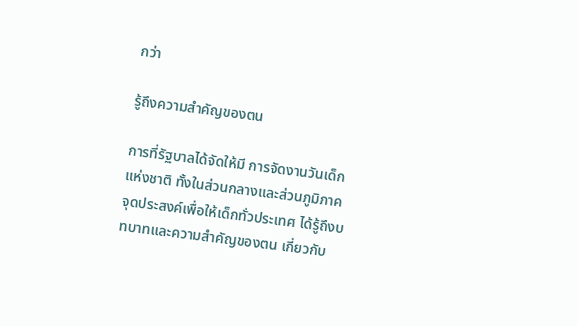กว่า

รู้ถึงความสำคัญของตน

การที่รัฐบาลได้จัดให้มี การจัดงานวันเด็กแห่งชาติ ทั้งในส่วนกลางและส่วนภูมิภาค จุดประสงค์เพื่อให้เด็กทั่วประเทศ ได้รู้ถึงบทบาทและความสำคัญของตน เกี่ยวกับ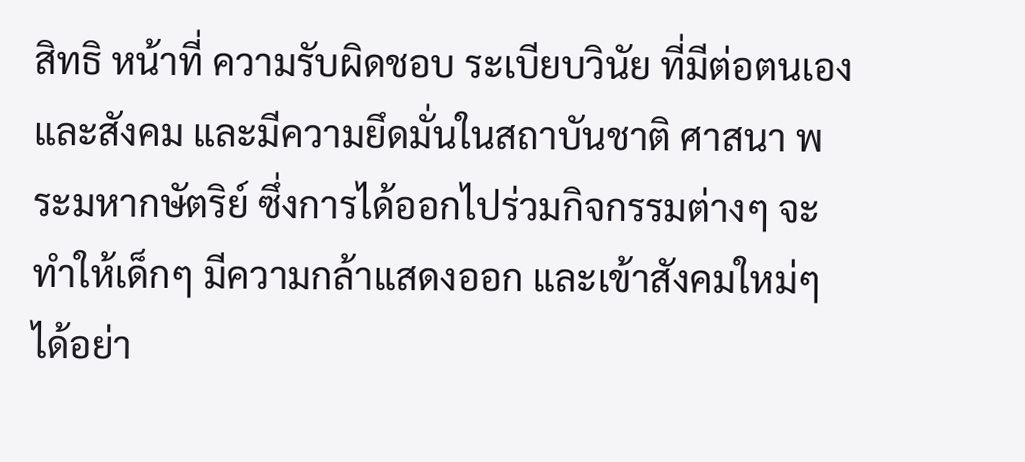สิทธิ หน้าที่ ความรับผิดชอบ ระเบียบวินัย ที่มีต่อตนเองและสังคม และมีความยึดมั่นในสถาบันชาติ ศาสนา พระมหากษัตริย์ ซึ่งการได้ออกไปร่วมกิจกรรมต่างๆ จะทำให้เด็กๆ มีความกล้าแสดงออก และเข้าสังคมใหม่ๆ ได้อย่า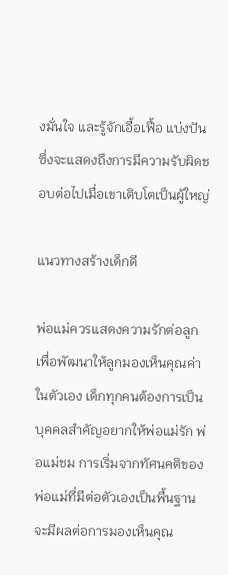งมั่นใจ และรู้จักเอื้อเฟื้อ แบ่งปัน ซึ่งจะแสดงถึงการมีความรับผิดชอบต่อไปเมื่อเขาเติบโตเป็นผู้ใหญ่

แนวทางสร้างเด็กดี

พ่อแม่ควรแสดงความรักต่อลูก เพื่อพัฒนาให้ลูกมองเห็นคุณค่าในตัวเอง เด็กทุกคนต้องการเป็นบุคคลสำคัญอยากให้พ่อแม่รัก พ่อแม่ชม การเริ่มจากทัศนคติของพ่อแม่ที่มีต่อตัวเองเป็นพื้นฐาน จะมีผลต่อการมองเห็นคุณ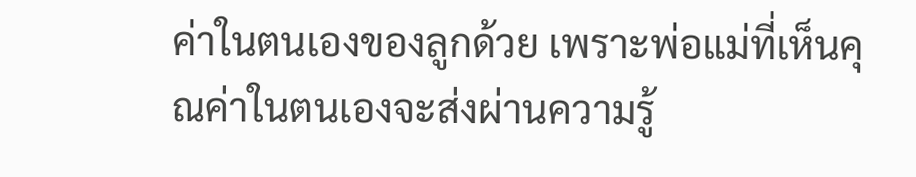ค่าในตนเองของลูกด้วย เพราะพ่อแม่ที่เห็นคุณค่าในตนเองจะส่งผ่านความรู้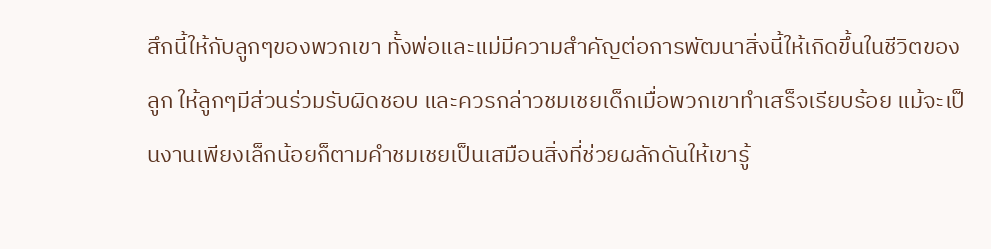สึกนี้ให้กับลูกๆของพวกเขา ทั้งพ่อและแม่มีความสำคัญต่อการพัฒนาสิ่งนี้ให้เกิดขึ้นในชีวิตของลูก ให้ลูกๆมีส่วนร่วมรับผิดชอบ และควรกล่าวชมเชยเด็กเมื่อพวกเขาทำเสร็จเรียบร้อย แม้จะเป็นงานเพียงเล็กน้อยก็ตามคำชมเชยเป็นเสมือนสิ่งที่ช่วยผลักดันให้เขารู้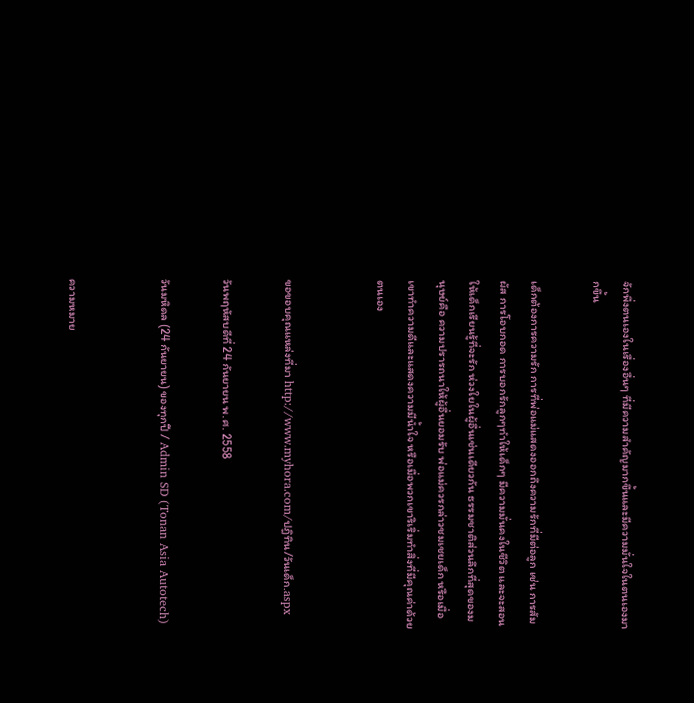จักพึ่งตนเองในเรื่องอื่นๆ ที่มีความสำคัญมากขึ้นและมีความมั่นใจในตนเองมากขึ้น

เด็กต้องการความรัก การที่พ่อแม่แสดงออกถึงความรักที่มีต่อลูก เช่น การสัมผัส การโอบกอด การบอกรักลูกๆทำให้เด็กๆ มีความมั่นคงในชีวิต และจะสอนให้เด็กเรียนรู้ที่จะรัก ห่วงใยในผู้อื่นเช่นเดียวกัน ธรรมชาติส่วนลึกที่สุดของมนุษย์คือ ความปรารถนาให้ผู้อื่นยอมรับ พ่อแม่ควรกล่าวชมเชยเด็ก หรือเมื่อเขาทำความดีและแสดงความมีน้ำใจ หรือเมื่อพวกเขาริเริ่มทำสิ่งที่มีคุณค่าด้วยตนเอง


ขอขอบคุณแหล่งที่มา http://www.myhora.com/ปฎิทิน/วันเด็ก.aspx

วันพฤหัสบดีที่ 24 กันยายน พ.ศ. 2558

วันมหิดล (24 กันยายน) ของทุกปี / Admin SD (Tonan Asia Autotech)


ความหมาย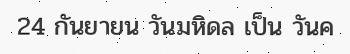24 กันยายน วันมหิดล เป็น วันค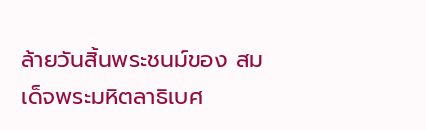ล้ายวันสิ้นพระชนม์ของ สมเด็จพระมหิตลาธิเบศ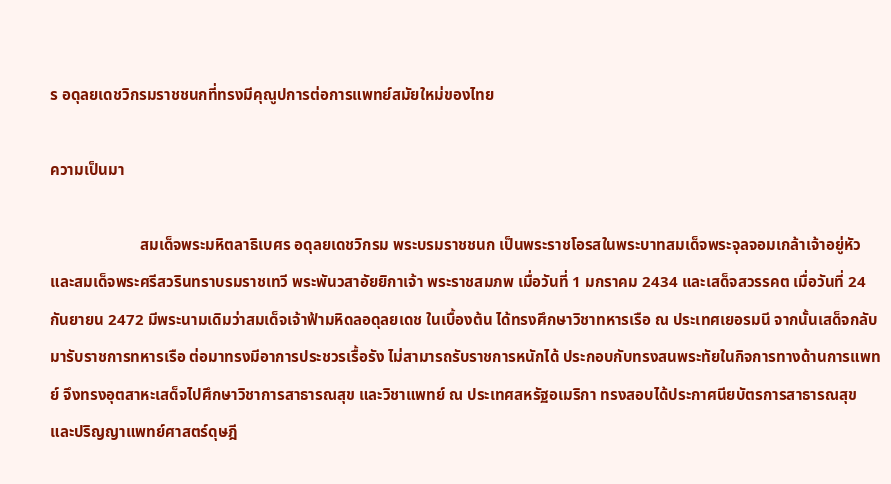ร อดุลยเดชวิกรมราชชนกที่ทรงมีคุณูปการต่อการแพทย์สมัยใหม่ของไทย

ความเป็นมา

                       สมเด็จพระมหิตลาธิเบศร อดุลยเดชวิกรม พระบรมราชชนก เป็นพระราชโอรสในพระบาทสมเด็จพระจุลจอมเกล้าเจ้าอยู่หัว และสมเด็จพระศรีสวรินทราบรมราชเทวี พระพันวสาอัยยิกาเจ้า พระราชสมภพ เมื่อวันที่ 1 มกราคม 2434 และเสด็จสวรรคต เมื่อวันที่ 24 กันยายน 2472 มีพระนามเดิมว่าสมเด็จเจ้าฟ้ามหิดลอดุลยเดช ในเบื้องต้น ได้ทรงศึกษาวิชาทหารเรือ ณ ประเทศเยอรมนี จากนั้นเสด็จกลับมารับราชการทหารเรือ ต่อมาทรงมีอาการประชวรเรื้อรัง ไม่สามารถรับราชการหนักได้ ประกอบกับทรงสนพระทัยในกิจการทางด้านการแพทย์ จึงทรงอุตสาหะเสด็จไปศึกษาวิชาการสาธารณสุข และวิชาแพทย์ ณ ประเทศสหรัฐอเมริกา ทรงสอบได้ประกาศนียบัตรการสาธารณสุข และปริญญาแพทย์ศาสตร์ดุษฎี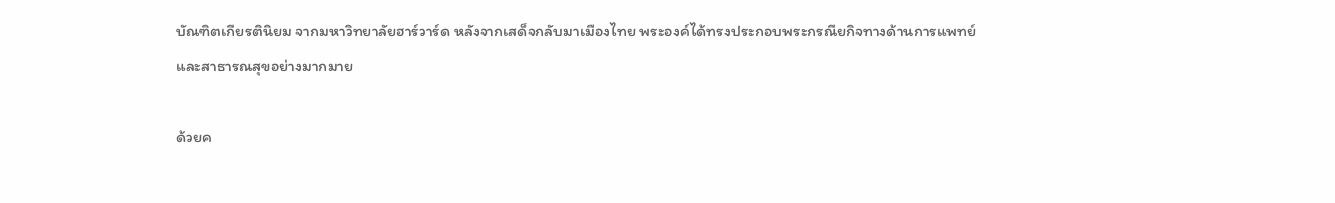บัณฑิตเกียรตินิยม จากมหาวิทยาลัยฮาร์วาร์ด หลังจากเสด็จกลับมาเมืองไทย พระองค์ได้ทรงประกอบพระกรณียกิจทางด้านการแพทย์และสาธารณสุขอย่างมากมาย

ด้วยค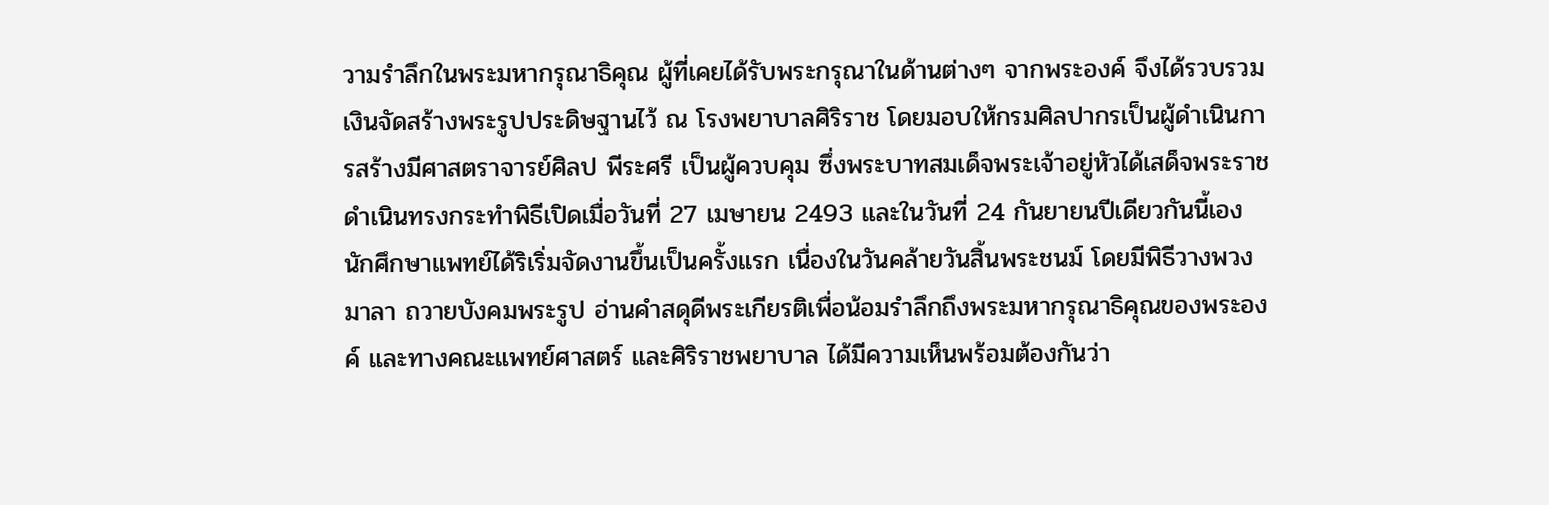วามรำลึกในพระมหากรุณาธิคุณ ผู้ที่เคยได้รับพระกรุณาในด้านต่างๆ จากพระองค์ จึงได้รวบรวมเงินจัดสร้างพระรูปประดิษฐานไว้ ณ โรงพยาบาลศิริราช โดยมอบให้กรมศิลปากรเป็นผู้ดำเนินการสร้างมีศาสตราจารย์ศิลป พีระศรี เป็นผู้ควบคุม ซึ่งพระบาทสมเด็จพระเจ้าอยู่หัวได้เสด็จพระราชดำเนินทรงกระทำพิธีเปิดเมื่อวันที่ 27 เมษายน 2493 และในวันที่ 24 กันยายนปีเดียวกันนี้เอง นักศึกษาแพทย์ได้ริเริ่มจัดงานขึ้นเป็นครั้งแรก เนื่องในวันคล้ายวันสิ้นพระชนม์ โดยมีพิธีวางพวงมาลา ถวายบังคมพระรูป อ่านคำสดุดีพระเกียรติเพื่อน้อมรำลึกถึงพระมหากรุณาธิคุณของพระองค์ และทางคณะแพทย์ศาสตร์ และศิริราชพยาบาล ได้มีความเห็นพร้อมต้องกันว่า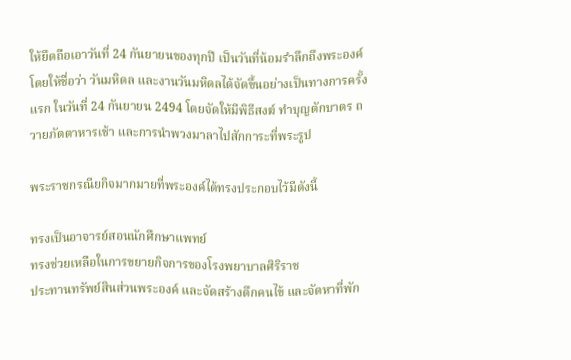ให้ยึดถือเอาวันที่ 24 กันยายนของทุกปี เป็นวันที่น้อมรำลึกถึงพระองค์โดยให้ชื่อว่า วันมหิดล และงานวันมหิดลได้จัดขึ้นอย่างเป็นทางการครั้งแรก ในวันที่ 24 กันยายน 2494 โดยจัดให้มีพิธีสงฆ์ ทำบุญตักบาตร ถวายภัตตาหารเช้า และการนำพวงมาลาไปสักการะที่พระรูป

พระราชกรณียกิจมากมายที่พระองค์ได้ทรงประกอบไว้มีดังนี้

ทรงเป็นอาจารย์สอนนักศึกษาแพทย์
ทรงช่วยเหลือในการขยายกิจการของโรงพยาบาลศิริราช
ประทานทรัพย์สินส่วนพระองค์ และจัดสร้างตึกคนไข้ และจัดหาที่พัก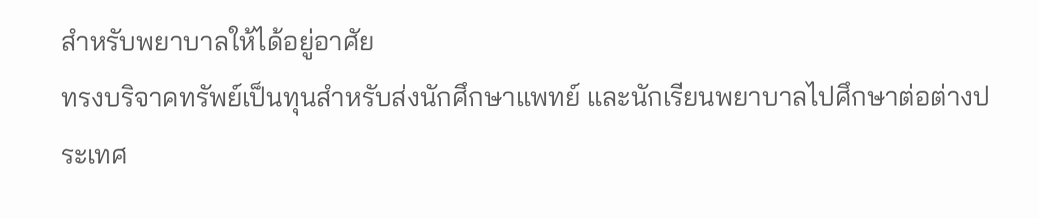สำหรับพยาบาลให้ได้อยู่อาศัย
ทรงบริจาคทรัพย์เป็นทุนสำหรับส่งนักศึกษาแพทย์ และนักเรียนพยาบาลไปศึกษาต่อต่างประเทศ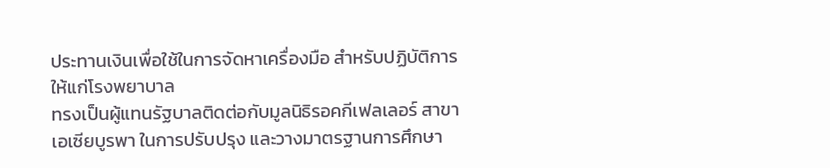ประทานเงินเพื่อใช้ในการจัดหาเครื่องมือ สำหรับปฏิบัติการให้แก่โรงพยาบาล
ทรงเป็นผู้แทนรัฐบาลติดต่อกับมูลนิธิรอคกีเฟลเลอร์ สาขาเอเซียบูรพา ในการปรับปรุง และวางมาตรฐานการศึกษา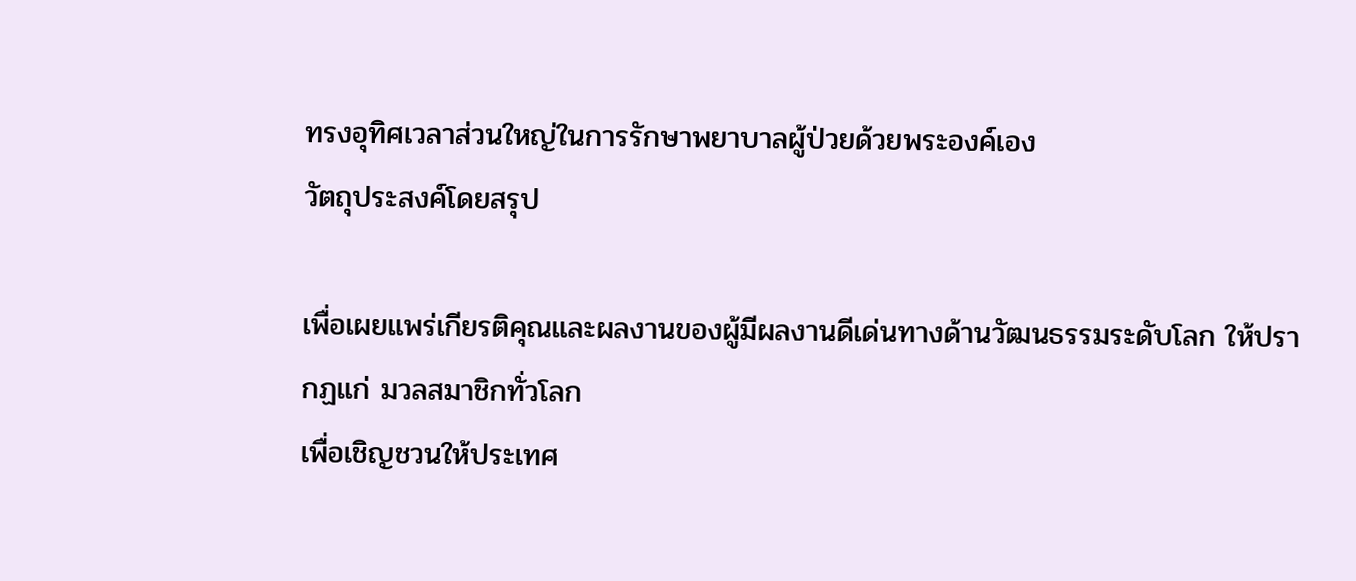ทรงอุทิศเวลาส่วนใหญ่ในการรักษาพยาบาลผู้ป่วยด้วยพระองค์เอง
วัตถุประสงค์โดยสรุป

เพื่อเผยแพร่เกียรติคุณและผลงานของผู้มีผลงานดีเด่นทางด้านวัฒนธรรมระดับโลก ให้ปรากฏแก่ มวลสมาชิกทั่วโลก
เพื่อเชิญชวนให้ประเทศ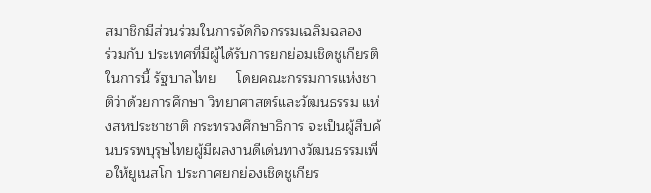สมาชิกมีส่วนร่วมในการจัดกิจกรรมเฉลิมฉลอง     ร่วมกับ ประเทศที่มีผู้ได้รับการยกย่อมเชิดชูเกียรติ ในการนี้ รัฐบาลไทย     โดยคณะกรรมการแห่งชาติว่าด้วยการศึกษา วิทยาศาสตร์และวัฒนธรรม แห่งสหประชาชาติ กระทรวงศึกษาธิการ จะเป็นผู้สืบค้นบรรพบุรุษไทยผู้มีผลงานดีเด่นทางวัฒนธรรมเพื่อให้ยูเนสโก ประกาศยกย่องเชิดชูเกียร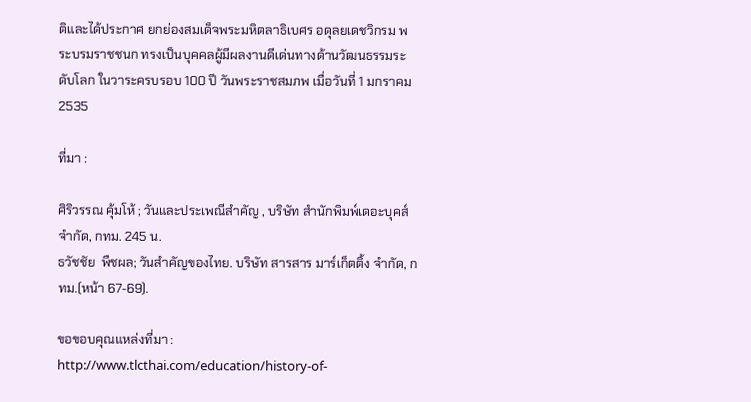ติและได้ประกาศ ยกย่องสมเด็จพระมหิตลาธิเบศร อดุลยเดชวิกรม พระบรมราชชนก ทรงเป็นบุคคลผู้มีผลงานดีเด่นทางด้านวัฒนธรรมระดับโลก ในวาระครบรอบ 100 ปี วันพระราชสมภพ เมื่อวันที่ 1 มกราคม 2535

ที่มา :

ศิริวรรณ คุ้มโห้ ; วันและประเพณีสำคัญ , บริษัท สำนักพิมพ์เดอะบุคส์ จำกัด, กทม. 245 น.
ธวัชชัย  พืชผล; วันสำคัญของไทย. บริษัท สารสาร มาร์เก็ตติ้ง จำกัด, กทม.(หน้า 67-69).

ขอขอบคุณแหล่งที่มา : http://www.tlcthai.com/education/history-of-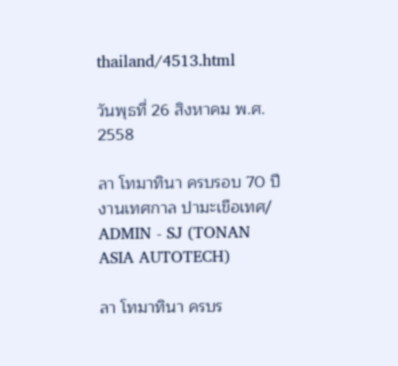thailand/4513.html

วันพุธที่ 26 สิงหาคม พ.ศ. 2558

ลา โทมาทินา ครบรอบ 70 ปี งานเทศกาล ปามะเขือเทศ/ ADMIN - SJ (TONAN ASIA AUTOTECH)

ลา โทมาทินา ครบร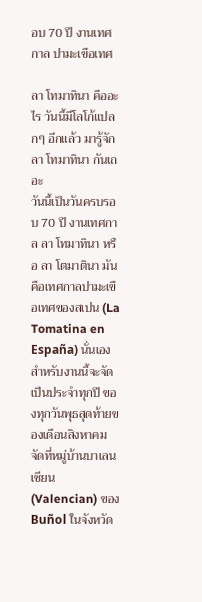อบ 70 ปี งานเทศกาล ปามะเขือเทศ

ลา โทมาทินา คืออะไร วันนี้มีโลโก้แปลกๆ อีกแล้ว มารู้จัก ลา โทมาทินา กันเถอะ
วันนี้เป็นวันครบรอบ 70 ปี งานเทศกาล ลา โทมาทินา หรือ ลา โตมาตินา มันคือเทศกาลปามะเขือเทศของสเปน (La Tomatina en España) นั่นเอง
สำหรับงานนี้จะจัดเป็นประจำทุกปี ของทุกวันพุธสุดท้ายของเดือนสิงหาคม จัดที่หมู่บ้านบาเลนเซียน (Valencian) ของ Buñol ในจังหวัด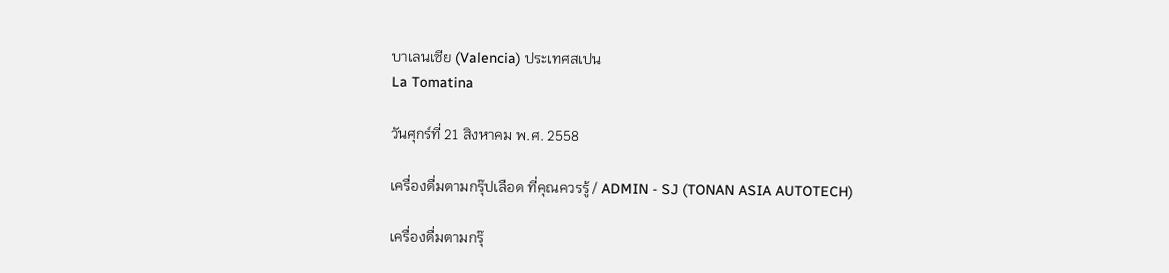บาเลนเซีย (Valencia) ประเทศสเปน
La Tomatina

วันศุกร์ที่ 21 สิงหาคม พ.ศ. 2558

เครื่องดื่มตามกรุ๊ปเลือด ที่คุณควรรู้ / ADMIN - SJ (TONAN ASIA AUTOTECH)

เครื่องดื่มตามกรุ๊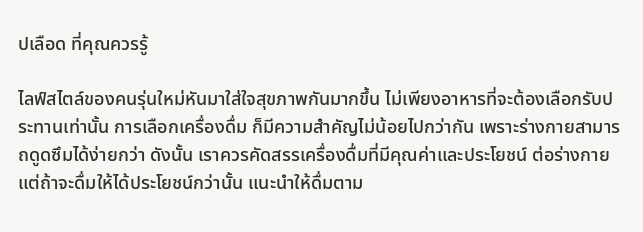ปเลือด ที่คุณควรรู้

ไลฟ์สไตล์ของคนรุ่นใหม่หันมาใส่ใจสุขภาพกันมากขึ้น ไม่เพียงอาหารที่จะต้องเลือกรับประทานเท่านั้น การเลือกเครื่องดื่ม ก็มีความสำคัญไม่น้อยไปกว่ากัน เพราะร่างกายสามารถดูดซึมได้ง่ายกว่า ดังนั้น เราควรคัดสรรเครื่องดื่มที่มีคุณค่าและประโยชน์ ต่อร่างกาย แต่ถ้าจะดื่มให้ได้ประโยชน์กว่านั้น แนะนำให้ดื่มตาม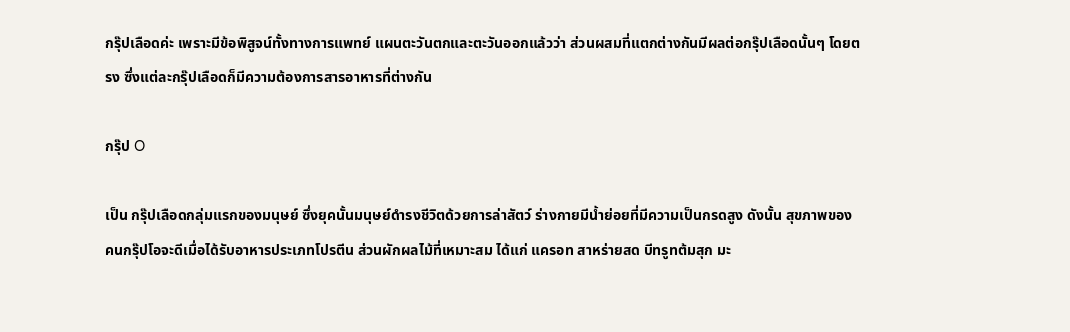กรุ๊ปเลือดค่ะ เพราะมีข้อพิสูจน์ทั้งทางการแพทย์ แผนตะวันตกและตะวันออกแล้วว่า ส่วนผสมที่แตกต่างกันมีผลต่อกรุ๊ปเลือดนั้นๆ โดยตรง ซึ่งแต่ละกรุ๊ปเลือดก็มีความต้องการสารอาหารที่ต่างกัน

กรุ๊ป O

เป็น กรุ๊ปเลือดกลุ่มแรกของมนุษย์ ซึ่งยุคนั้นมนุษย์ดำรงชีวิตด้วยการล่าสัตว์ ร่างกายมีน้ำย่อยที่มีความเป็นกรดสูง ดังนั้น สุขภาพของคนกรุ๊ปโอจะดีเมื่อได้รับอาหารประเภทโปรตีน ส่วนผักผลไม้ที่เหมาะสม ได้แก่ แครอท สาหร่ายสด บีทรูทต้มสุก มะ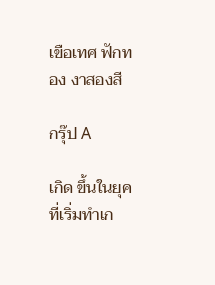เขือเทศ ฟักทอง งาสองสี

กรุ๊ป A

เกิด ขึ้นในยุคที่เริ่มทำเก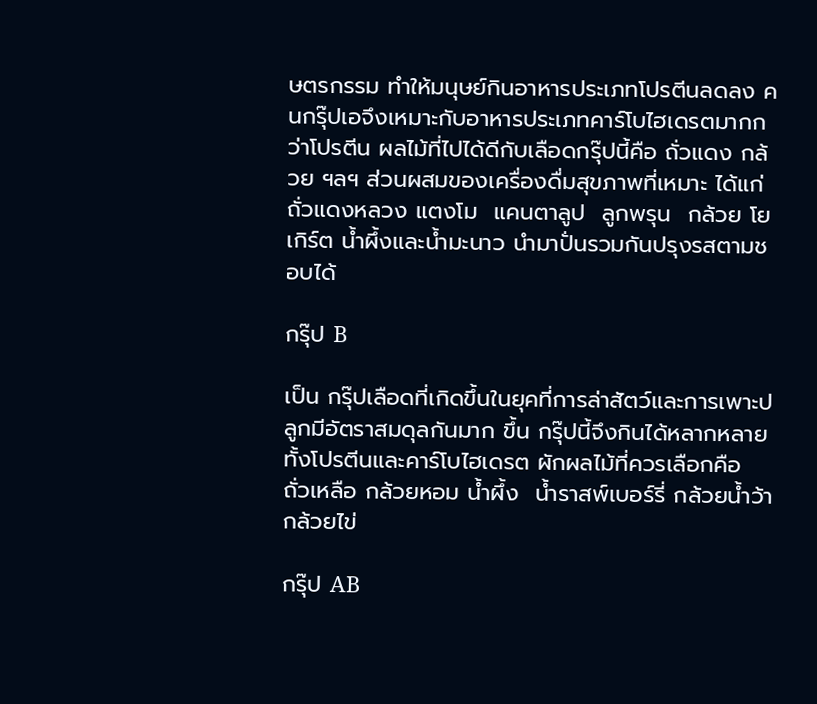ษตรกรรม ทำให้มนุษย์กินอาหารประเภทโปรตีนลดลง คนกรุ๊ปเอจึงเหมาะกับอาหารประเภทคาร์โบไฮเดรตมากกว่าโปรตีน ผลไม้ที่ไปได้ดีกับเลือดกรุ๊ปนี้คือ ถั่วแดง กล้วย ฯลฯ ส่วนผสมของเครื่องดื่มสุขภาพที่เหมาะ ได้แก่ ถั่วแดงหลวง แตงโม  แคนตาลูป  ลูกพรุน  กล้วย โยเกิร์ต น้ำผึ้งและน้ำมะนาว นำมาปั่นรวมกันปรุงรสตามชอบได้

กรุ๊ป B

เป็น กรุ๊ปเลือดที่เกิดขึ้นในยุคที่การล่าสัตว์และการเพาะปลูกมีอัตราสมดุลกันมาก ขึ้น กรุ๊ปนี้จึงกินได้หลากหลายทั้งโปรตีนและคาร์โบไฮเดรต ผักผลไม้ที่ควรเลือกคือ ถั่วเหลือ กล้วยหอม น้ำผึ้ง  น้ำราสพ์เบอร์รี่ กล้วยน้ำว้า กล้วยไข่

กรุ๊ป AB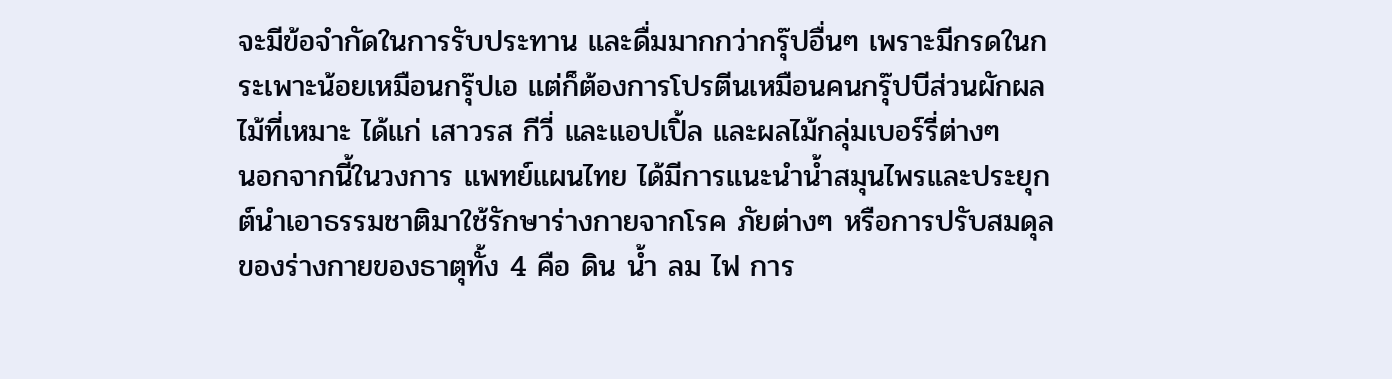จะมีข้อจำกัดในการรับประทาน และดื่มมากกว่ากรุ๊ปอื่นๆ เพราะมีกรดในกระเพาะน้อยเหมือนกรุ๊ปเอ แต่ก็ต้องการโปรตีนเหมือนคนกรุ๊ปบีส่วนผักผลไม้ที่เหมาะ ได้แก่ เสาวรส กีวี่ และแอปเปิ้ล และผลไม้กลุ่มเบอร์รี่ต่างๆ
นอกจากนี้ในวงการ แพทย์แผนไทย ได้มีการแนะนำน้ำสมุนไพรและประยุกต์นำเอาธรรมชาติมาใช้รักษาร่างกายจากโรค ภัยต่างๆ หรือการปรับสมดุลของร่างกายของธาตุทั้ง 4 คือ ดิน น้ำ ลม ไฟ การ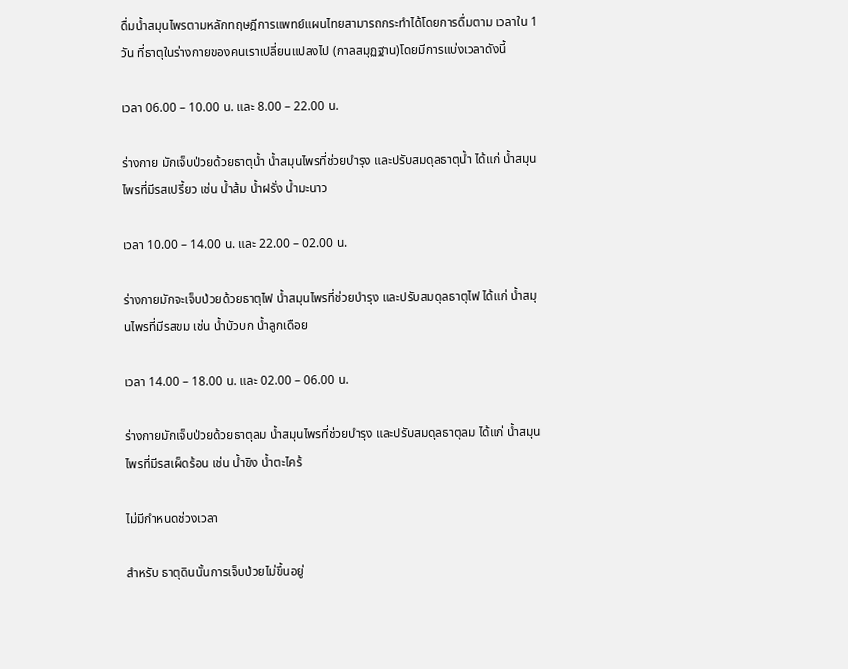ดื่มน้ำสมุนไพรตามหลักทฤษฎีการแพทย์แผนไทยสามารถกระทำได้โดยการดื่มตาม เวลาใน 1 วัน ที่ธาตุในร่างกายของคนเราเปลี่ยนแปลงไป (กาลสมุฏฐาน)โดยมีการแบ่งเวลาดังนี้

เวลา 06.00 – 10.00 น. และ 8.00 – 22.00 น.

ร่างกาย มักเจ็บป่วยด้วยธาตุน้ำ น้ำสมุนไพรที่ช่วยบำรุง และปรับสมดุลธาตุน้ำ ได้แก่ น้ำสมุนไพรที่มีรสเปรี้ยว เช่น น้ำส้ม น้ำฝรั่ง น้ำมะนาว

เวลา 10.00 – 14.00 น. และ 22.00 – 02.00 น.

ร่างกายมักจะเจ็บป่วยด้วยธาตุไฟ น้ำสมุนไพรที่ช่วยบำรุง และปรับสมดุลธาตุไฟ ได้แก่ น้ำสมุนไพรที่มีรสขม เช่น น้ำบัวบก น้ำลูกเดือย

เวลา 14.00 – 18.00 น. และ 02.00 – 06.00 น.

ร่างกายมักเจ็บป่วยด้วยธาตุลม น้ำสมุนไพรที่ช่วยบำรุง และปรับสมดุลธาตุลม ได้แก่ น้ำสมุนไพรที่มีรสเผ็ดร้อน เช่น น้ำขิง น้ำตะไคร้

ไม่มีกำหนดช่วงเวลา

สำหรับ ธาตุดินนั้นการเจ็บป่วยไม่ขึ้นอยู่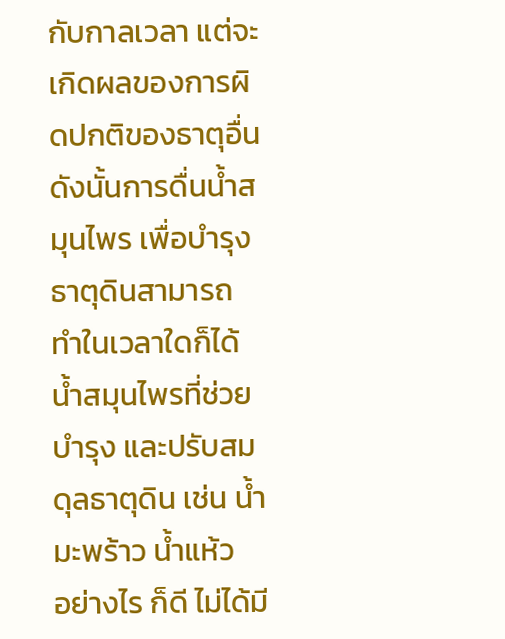กับกาลเวลา แต่จะเกิดผลของการผิดปกติของธาตุอื่น ดังนั้นการดื่นน้ำสมุนไพร เพื่อบำรุงธาตุดินสามารถ ทำในเวลาใดก็ได้ น้ำสมุนไพรที่ช่วยบำรุง และปรับสมดุลธาตุดิน เช่น น้ำมะพร้าว น้ำแห้ว
อย่างไร ก็ดี ไม่ได้มี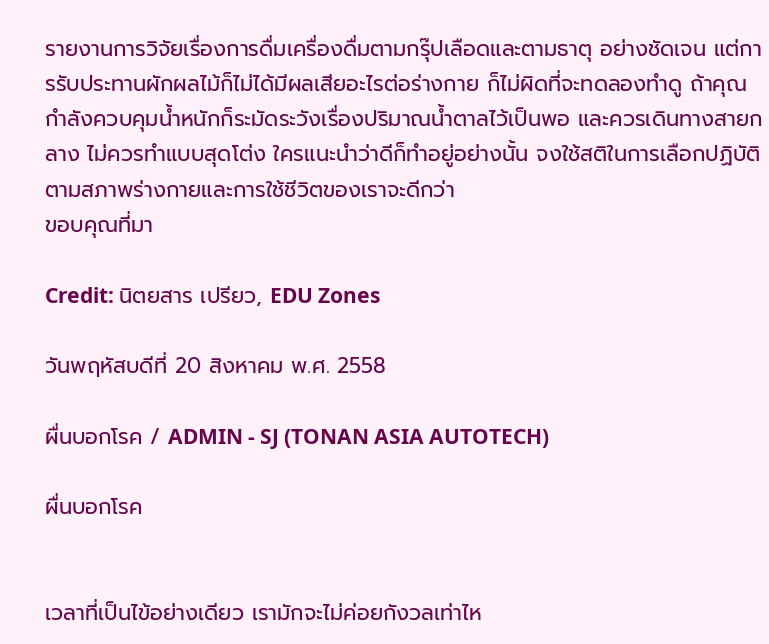รายงานการวิจัยเรื่องการดื่มเครื่องดื่มตามกรุ๊ปเลือดและตามธาตุ อย่างชัดเจน แต่การรับประทานผักผลไม้ก็ไม่ได้มีผลเสียอะไรต่อร่างกาย ก็ไม่ผิดที่จะทดลองทำดู ถ้าคุณกำลังควบคุมน้ำหนักก็ระมัดระวังเรื่องปริมาณน้ำตาลไว้เป็นพอ และควรเดินทางสายกลาง ไม่ควรทำแบบสุดโต่ง ใครแนะนำว่าดีก็ทำอยู่อย่างนั้น จงใช้สติในการเลือกปฏิบัติ ตามสภาพร่างกายและการใช้ชีวิตของเราจะดีกว่า
ขอบคุณที่มา

Credit: นิตยสาร เปรียว, EDU Zones

วันพฤหัสบดีที่ 20 สิงหาคม พ.ศ. 2558

ผื่นบอกโรค / ADMIN - SJ (TONAN ASIA AUTOTECH)

ผื่นบอกโรค


เวลาที่เป็นไข้อย่างเดียว เรามักจะไม่ค่อยกังวลเท่าไห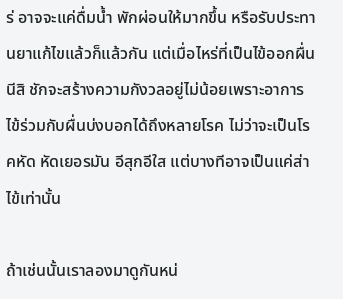ร่ อาจจะแค่ดื่มน้ำ พักผ่อนให้มากขึ้น หรือรับประทานยาแก้ไขแล้วก็แล้วกัน แต่เมื่อไหร่ที่เป็นไข้ออกผื่นนีสิ ชักจะสร้างความกังวลอยู่ไม่น้อยเพราะอาการไข้ร่วมกับผื่นบ่งบอกได้ถึงหลายโรค ไม่ว่าจะเป็นโรคหัด หัดเยอรมัน อีสุกอีใส แต่บางทีอาจเป็นแค่ส่าไข้เท่านั้น

ถ้าเช่นนั้นเราลองมาดูกันหน่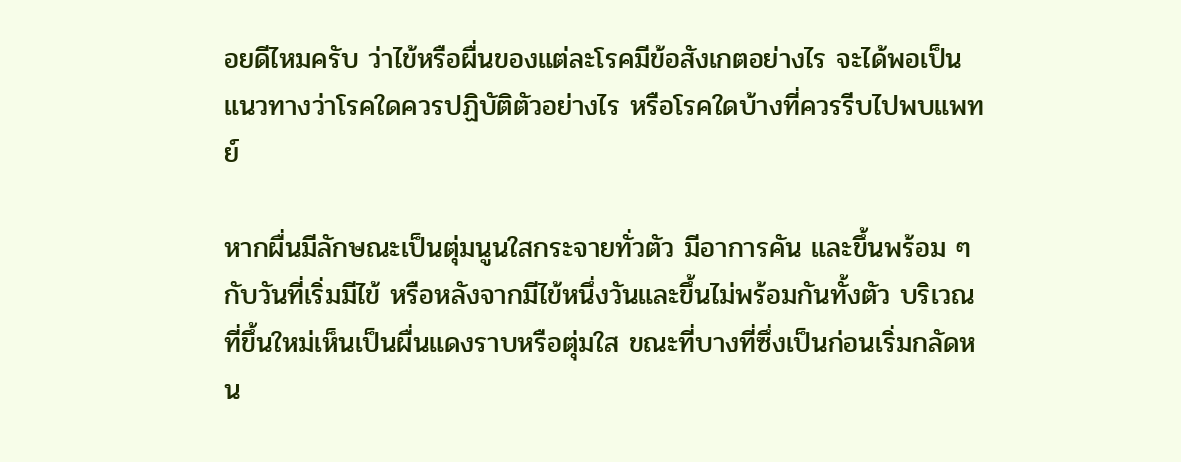อยดีไหมครับ ว่าไข้หรือผื่นของแต่ละโรคมีข้อสังเกตอย่างไร จะได้พอเป็นแนวทางว่าโรคใดควรปฏิบัติตัวอย่างไร หรือโรคใดบ้างที่ควรรีบไปพบแพทย์

หากผื่นมีลักษณะเป็นตุ่มนูนใสกระจายทั่วตัว มีอาการคัน และขึ้นพร้อม ๆ กับวันที่เริ่มมีไข้ หรือหลังจากมีไข้หนึ่งวันและขึ้นไม่พร้อมกันทั้งตัว บริเวณที่ขึ้นใหม่เห็นเป็นผื่นแดงราบหรือตุ่มใส ขณะที่บางที่ซึ่งเป็นก่อนเริ่มกลัดหน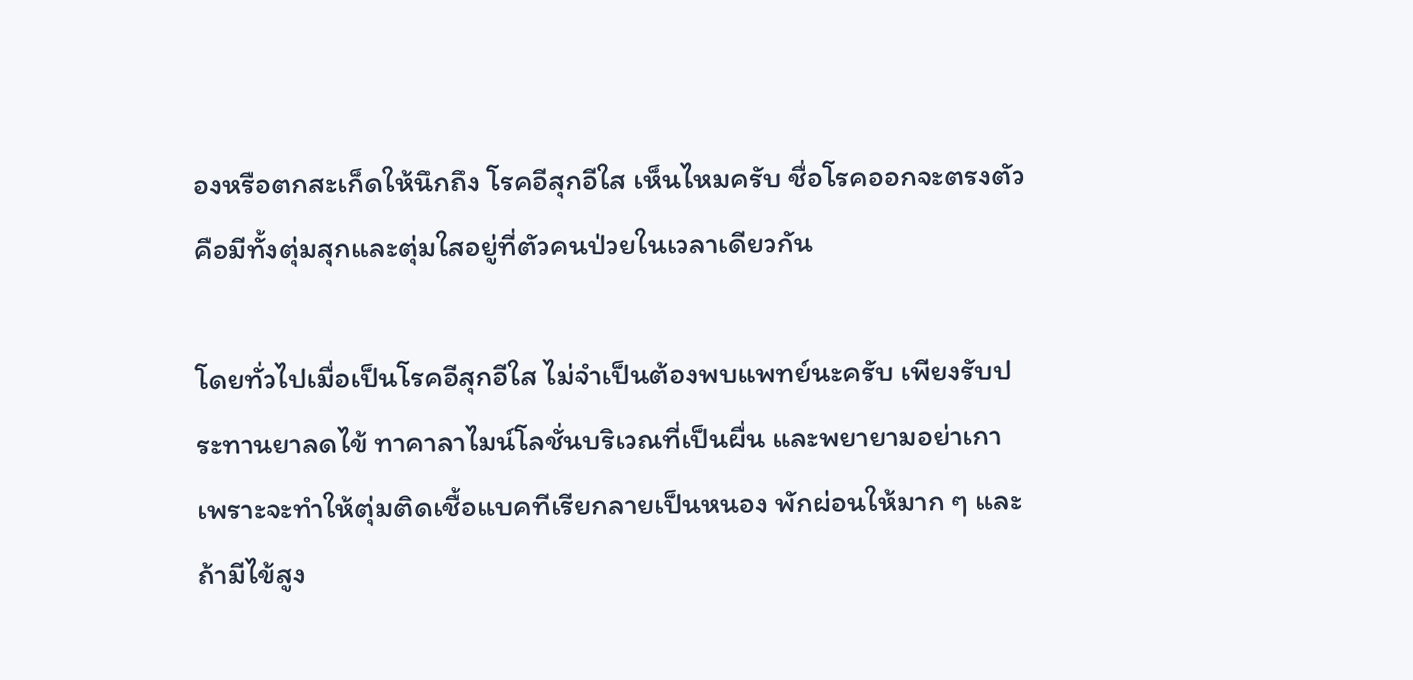องหรือตกสะเก็ดให้นึกถึง โรคอีสุกอีใส เห็นไหมครับ ชื่อโรคออกจะตรงตัว คือมีทั้งตุ่มสุกและตุ่มใสอยู่ที่ตัวคนป่วยในเวลาเดียวกัน

โดยทั่วไปเมื่อเป็นโรคอีสุกอีใส ไม่จำเป็นต้องพบแพทย์นะครับ เพียงรับประทานยาลดไข้ ทาคาลาไมน์โลชั่นบริเวณที่เป็นผื่น และพยายามอย่าเกา เพราะจะทำให้ตุ่มติดเชื้อแบคทีเรียกลายเป็นหนอง พักผ่อนให้มาก ๆ และถ้ามีไข้สูง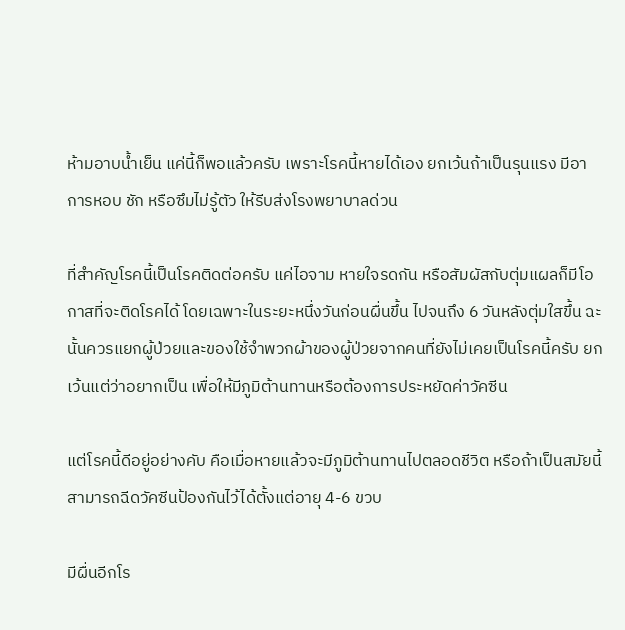ห้ามอาบน้ำเย็น แค่นี้ก็พอแล้วครับ เพราะโรคนี้หายได้เอง ยกเว้นถ้าเป็นรุนแรง มีอาการหอบ ชัก หรือซึมไม่รู้ตัว ให้รีบส่งโรงพยาบาลด่วน

ที่สำคัญโรคนี้เป็นโรคติดต่อครับ แค่ไอจาม หายใจรดกัน หรือสัมผัสกับตุ่มแผลก็มีโอกาสที่จะติดโรคได้ โดยเฉพาะในระยะหนึ่งวันก่อนผื่นขึ้น ไปจนถึง 6 วันหลังตุ่มใสขึ้น ฉะนั้นควรแยกผู้ป่วยและของใช้จำพวกผ้าของผู้ป่วยจากคนที่ยังไม่เคยเป็นโรคนี้ครับ ยกเว้นแต่ว่าอยากเป็น เพื่อให้มีภูมิต้านทานหรือต้องการประหยัดค่าวัคซีน

แต่โรคนี้ดีอยู่อย่างคับ คือเมื่อหายแล้วจะมีภูมิต้านทานไปตลอดชีวิต หรือถ้าเป็นสมัยนี้สามารถฉีดวัคซีนป้องกันไว้ได้ตั้งแต่อายุ 4-6 ขวบ

มีผื่นอีกโร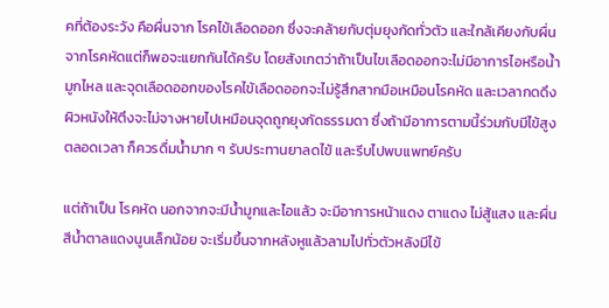คที่ต้องระวัง คือผื่นจาก โรคไข้เลือดออก ซึ่งจะคล้ายกับตุ่มยุงกัดทั่วตัว และใกล้เคียงกับผื่นจากโรคหัดแต่ก็พอจะแยกกันได้ครับ โดยสังเกตว่าถ้าเป็นไขเลือดออกจะไม่มีอาการไอหรือน้ำมูกไหล และจุดเลือดออกของโรคไข้เลือดออกจะไม่รู้สึกสากมือเหมือนโรคหัด และเวลากดดึงผิวหนังให้ตึงจะไม่จางหายไปเหมือนจุดถูกยุงกัดธรรมดา ซึ่งถ้ามีอาการตามนี้ร่วมกับมีไข้สูงตลอดเวลา ก็ควรดื่มน้ำมาก ๆ รับประทานยาลดไข้ และรีบไปพบแพทย์ครับ

แต่ถ้าเป็น โรคหัด นอกจากจะมีน้ำมูกและไอแล้ว จะมีอาการหน้าแดง ตาแดง ไม่สู้แสง และผื่นสีน้ำตาลแดงนูนเล็กน้อย จะเริ่มขึ้นจากหลังหูแล้วลามไปทั่วตัวหลังมีไข้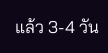แล้ว 3-4 วัน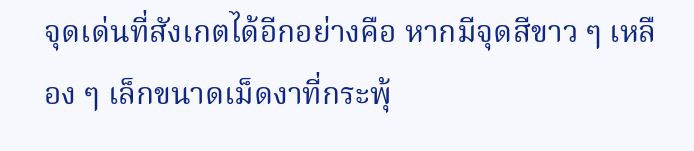จุดเด่นที่สังเกตได้อีกอย่างคือ หากมีจุดสีขาว ๆ เหลือง ๆ เล็กขนาดเม็ดงาที่กระพุ้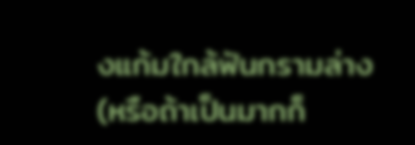งแก้มใกล้ฟันกรามล่าง (หรือถ้าเป็นมากก็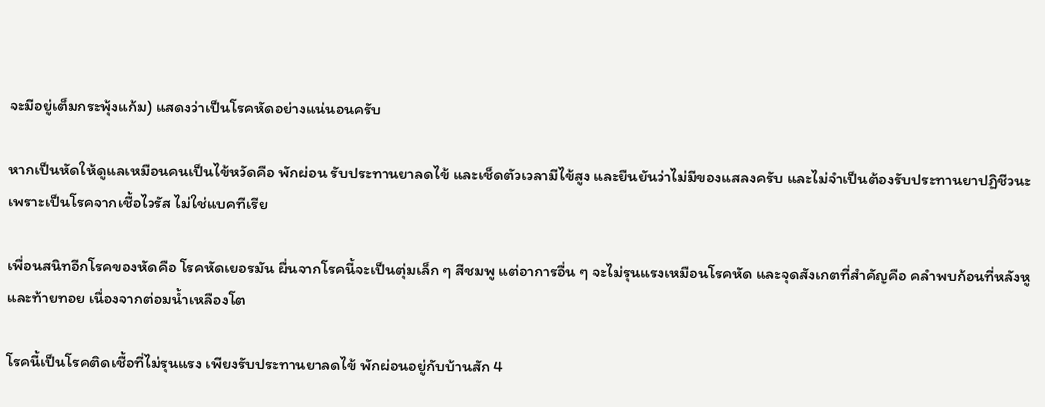จะมีอยู่เต็มกระพุ้งแก้ม) แสดงว่าเป็นโรคหัดอย่างแน่นอนครับ

หากเป็นหัดให้ดูแลเหมือนคนเป็นไข้หวัดคือ พักผ่อน รับประทานยาลดไข้ และเช็ดตัวเวลามีไข้สูง และยืนยันว่าไม่มีของแสลงครับ และไม่จำเป็นต้องรับประทานยาปฏิชีวนะ เพราะเป็นโรคจากเชื้อไวรัส ไม่ใช่แบคทีเรีย

เพื่อนสนิทอีกโรคของหัดคือ โรคหัดเยอรมัน ผื่นจากโรคนี้จะเป็นตุ่มเล็ก ๆ สีชมพู แต่อาการอื่น ๆ จะไม่รุนแรงเหมือนโรคหัด และจุดสังเกตที่สำคัญคือ คลำพบก้อนที่หลังหูและท้ายทอย เนื่องจากต่อมน้ำเหลืองโต

โรคนี้เป็นโรคติดเชื้อที่ไม่รุนแรง เพียงรับประทานยาลดไข้ พักผ่อนอยู่กับบ้านสัก 4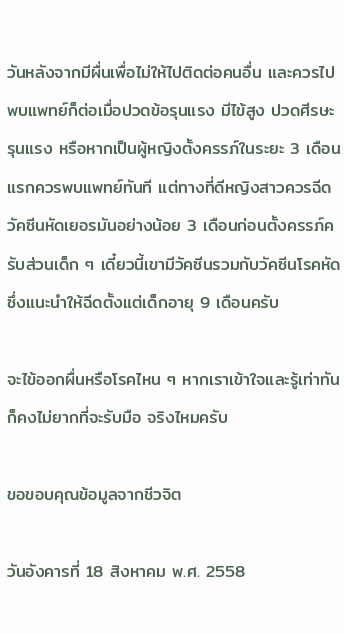วันหลังจากมีผื่นเพื่อไม่ให้ไปติดต่อคนอื่น และควรไปพบแพทย์ก็ต่อเมื่อปวดข้อรุนแรง มีไข้สูง ปวดศีรษะรุนแรง หรือหากเป็นผู้หญิงตั้งครรภ์ในระยะ 3 เดือนแรกควรพบแพทย์ทันที แต่ทางที่ดีหญิงสาวควรฉีดวัคซีนหัดเยอรมันอย่างน้อย 3 เดือนก่อนตั้งครรภ์ครับส่วนเด็ก ๆ เดี๋ยวนี้เขามีวัคซีนรวมกับวัคซีนโรคหัด ซึ่งแนะนำให้ฉีดตั้งแต่เด็กอายุ 9 เดือนครับ

จะไข้ออกผื่นหรือโรคไหน ๆ หากเราเข้าใจและรู้เท่าทัน ก็คงไม่ยากที่จะรับมือ จริงไหมครับ

ขอขอบคุณข้อมูลจากชีวจิต

วันอังคารที่ 18 สิงหาคม พ.ศ. 2558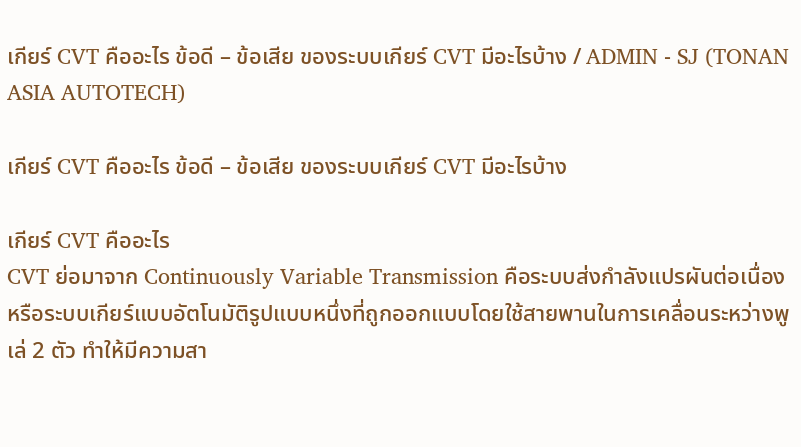เกียร์ CVT คืออะไร ข้อดี – ข้อเสีย ของระบบเกียร์ CVT มีอะไรบ้าง / ADMIN - SJ (TONAN ASIA AUTOTECH)

เกียร์ CVT คืออะไร ข้อดี – ข้อเสีย ของระบบเกียร์ CVT มีอะไรบ้าง

เกียร์ CVT คืออะไร
CVT ย่อมาจาก Continuously Variable Transmission คือระบบส่งกำลังแปรผันต่อเนื่อง หรือระบบเกียร์แบบอัตโนมัติรูปแบบหนึ่งที่ถูกออกแบบโดยใช้สายพานในการเคลื่อนระหว่างพูเล่ 2 ตัว ทำให้มีความสา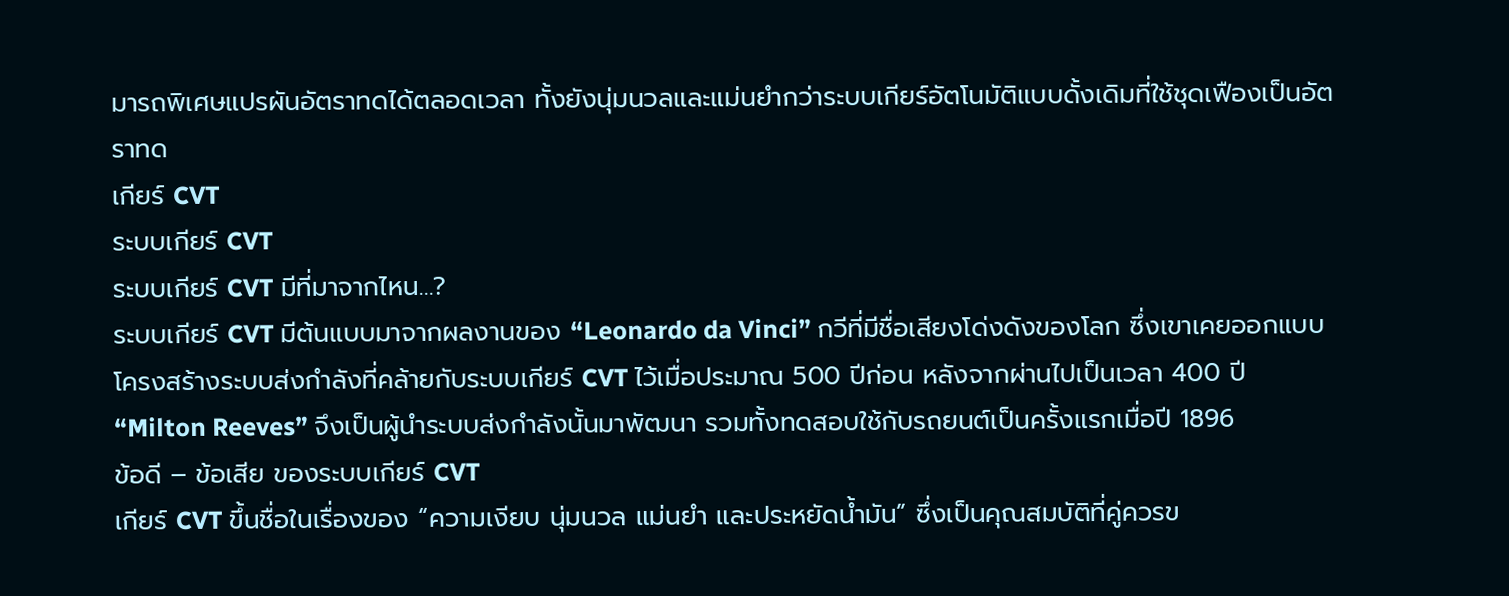มารถพิเศษแปรผันอัตราทดได้ตลอดเวลา ทั้งยังนุ่มนวลและแม่นยำกว่าระบบเกียร์อัตโนมัติแบบดั้งเดิมที่ใช้ชุดเฟืองเป็นอัตราทด
เกียร์ CVT
ระบบเกียร์ CVT
ระบบเกียร์ CVT มีที่มาจากไหน…?
ระบบเกียร์ CVT มีต้นแบบมาจากผลงานของ “Leonardo da Vinci” กวีที่มีชื่อเสียงโด่งดังของโลก ซึ่งเขาเคยออกแบบโครงสร้างระบบส่งกำลังที่คล้ายกับระบบเกียร์ CVT ไว้เมื่อประมาณ 500 ปีก่อน หลังจากผ่านไปเป็นเวลา 400 ปี “Milton Reeves” จึงเป็นผู้นำระบบส่งกำลังนั้นมาพัฒนา รวมทั้งทดสอบใช้กับรถยนต์เป็นครั้งแรกเมื่อปี 1896
ข้อดี – ข้อเสีย ของระบบเกียร์ CVT
เกียร์ CVT ขึ้นชื่อในเรื่องของ “ความเงียบ นุ่มนวล แม่นยำ และประหยัดน้ำมัน” ซึ่งเป็นคุณสมบัติที่คู่ควรข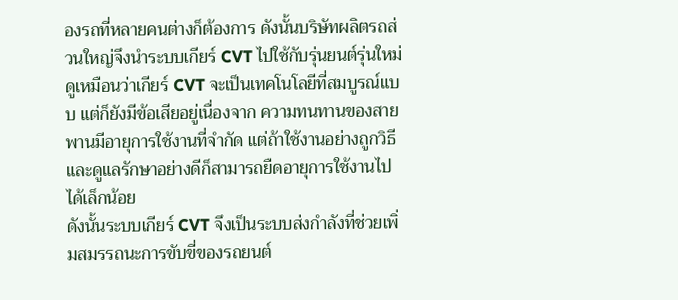องรถที่หลายคนต่างก็ต้องการ ดังนั้นบริษัทผลิตรถส่วนใหญ่จึงนำระบบเกียร์ CVT ไปใช้กับรุ่นยนต์รุ่นใหม่
ดูเหมือนว่าเกียร์ CVT จะเป็นเทคโนโลยีที่สมบูรณ์แบบ แต่ก็ยังมีข้อเสียอยู่เนื่องจาก ความทนทานของสายพานมีอายุการใช้งานที่จำกัด แต่ถ้าใช้งานอย่างถูกวิธีและดูแลรักษาอย่างดีก็สามารถยืดอายุการใช้งานไปได้เล็กน้อย
ดังนั้นระบบเกียร์ CVT จึงเป็นระบบส่งกำลังที่ช่วยเพิ่มสมรรถนะการขับขี่ของรถยนต์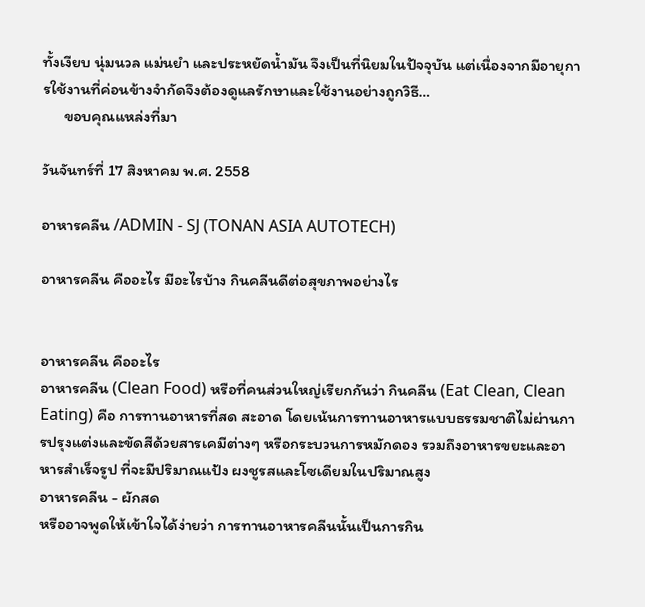ทั้งเงียบ นุ่มนวล แม่นยำ และประหยัดน้ำมัน จึงเป็นที่นิยมในปัจจุบัน แต่เนื่องจากมีอายุการใช้งานที่ค่อนข้างจำกัดจึงต้องดูแลรักษาและใช้งานอย่างถูกวิธี…
      ขอบคุณแหล่งที่มา

วันจันทร์ที่ 17 สิงหาคม พ.ศ. 2558

อาหารคลีน /ADMIN - SJ (TONAN ASIA AUTOTECH)

อาหารคลีน คืออะไร มีอะไรบ้าง กินคลีนดีต่อสุขภาพอย่างไร


อาหารคลีน คืออะไร
อาหารคลีน (Clean Food) หรือที่คนส่วนใหญ่เรียกกันว่า กินคลีน (Eat Clean, Clean Eating) คือ การทานอาหารที่สด สะอาด โดยเน้นการทานอาหารแบบธรรมชาติไม่ผ่านการปรุงแต่งและขัดสีด้วยสารเคมีต่างๆ หรือกระบวนการหมักดอง รวมถึงอาหารขยะและอาหารสำเร็จรูป ที่จะมีปริมาณแป้ง ผงชูรสและโซเดียมในปริมาณสูง
อาหารคลีน - ผักสด
หรืออาจพูดให้เข้าใจได้ง่ายว่า การทานอาหารคลีนนั้นเป็นการกิน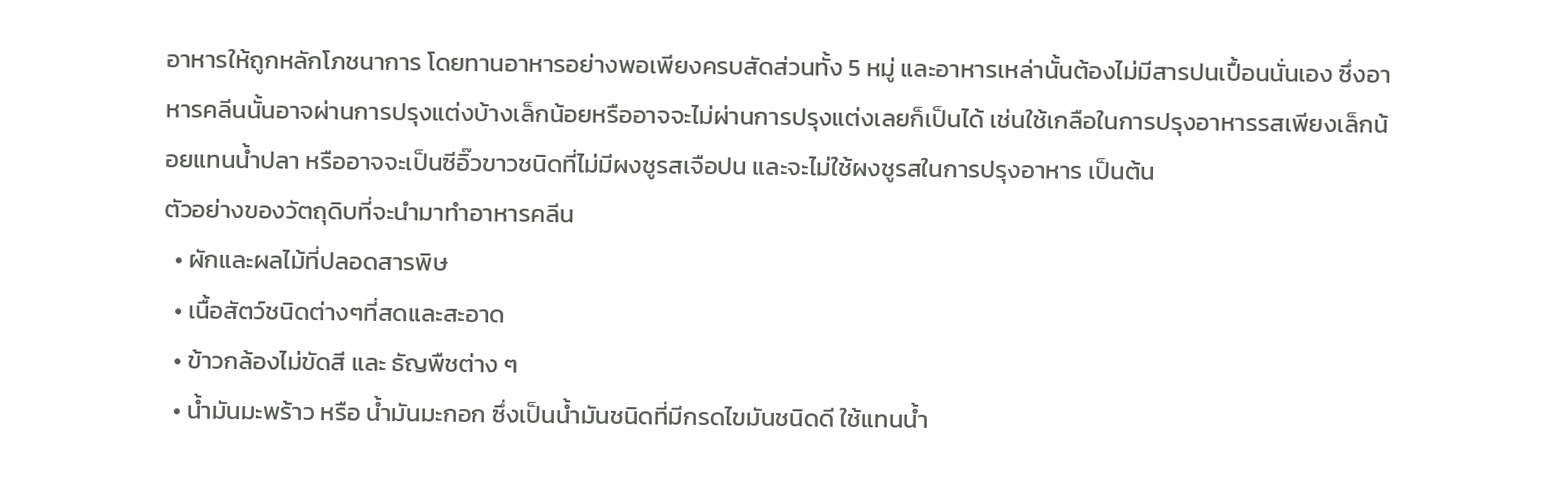อาหารให้ถูกหลักโภชนาการ โดยทานอาหารอย่างพอเพียงครบสัดส่วนทั้ง 5 หมู่ และอาหารเหล่านั้นต้องไม่มีสารปนเปื้อนนั่นเอง ซึ่งอาหารคลีนนั้นอาจผ่านการปรุงแต่งบ้างเล็กน้อยหรืออาจจะไม่ผ่านการปรุงแต่งเลยก็เป็นได้ เช่นใช้เกลือในการปรุงอาหารรสเพียงเล็กน้อยแทนน้ำปลา หรืออาจจะเป็นซีอิ๊วขาวชนิดที่ไม่มีผงชูรสเจือปน และจะไม่ใช้ผงชูรสในการปรุงอาหาร เป็นต้น
ตัวอย่างของวัตถุดิบที่จะนำมาทำอาหารคลีน
  • ผักและผลไม้ที่ปลอดสารพิษ
  • เนื้อสัตว์ชนิดต่างๆที่สดและสะอาด
  • ข้าวกล้องไม่ขัดสี และ ธัญพืชต่าง ๆ
  • น้ำมันมะพร้าว หรือ น้ำมันมะกอก ซึ่งเป็นน้ำมันชนิดที่มีกรดไขมันชนิดดี ใช้แทนน้ำ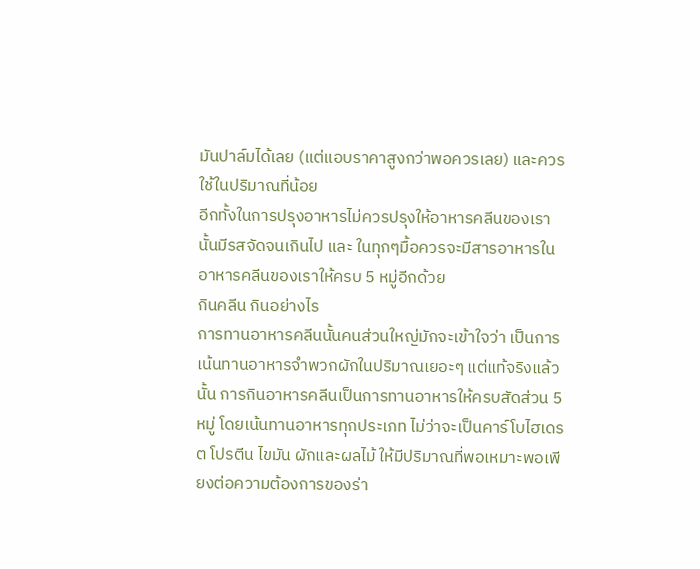มันปาล์มได้เลย (แต่แอบราคาสูงกว่าพอควรเลย) และควรใช้ในปริมาณที่น้อย
อีกทั้งในการปรุงอาหารไม่ควรปรุงให้อาหารคลีนของเรานั้นมีรสจัดจนเกินไป และ ในทุกๆมื้อควรจะมีสารอาหารในอาหารคลีนของเราให้ครบ 5 หมู่อีกด้วย
กินคลีน กินอย่างไร
การทานอาหารคลีนนั้นคนส่วนใหญ่มักจะเข้าใจว่า เป็นการเน้นทานอาหารจำพวกผักในปริมาณเยอะๆ แต่แท้จริงแล้วนั้น การกินอาหารคลีนเป็นการทานอาหารให้ครบสัดส่วน 5 หมู่ โดยเน้นทานอาหารทุกประเภท ไม่ว่าจะเป็นคาร์โบไฮเดรต โปรตีน ไขมัน ผักและผลไม้ ให้มีปริมาณที่พอเหมาะพอเพียงต่อความต้องการของร่า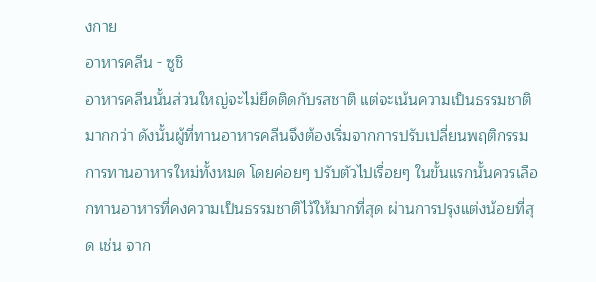งกาย
อาหารคลีน - ซูชิ
อาหารคลีนนั้นส่วนใหญ่จะไม่ยึดติดกับรสชาติ แต่จะเน้นความเป็นธรรมชาติมากกว่า ดังนั้นผู้ที่ทานอาหารคลีนจึงต้องเริ่มจากการปรับเปลี่ยนพฤติกรรมการทานอาหารใหม่ทั้งหมด โดยค่อยๆ ปรับตัวไปเรื่อยๆ ในขั้นแรกนั้นควรเลือกทานอาหารที่คงความเป็นธรรมชาติไว้ให้มากที่สุด ผ่านการปรุงแต่งน้อยที่สุด เช่น จาก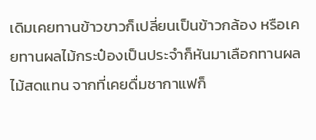เดิมเคยทานข้าวขาวก็เปลี่ยนเป็นข้าวกล้อง หรือเคยทานผลไม้กระป๋องเป็นประจำก็หันมาเลือกทานผลไม้สดแทน จากที่เคยดื่มชากาแฟก็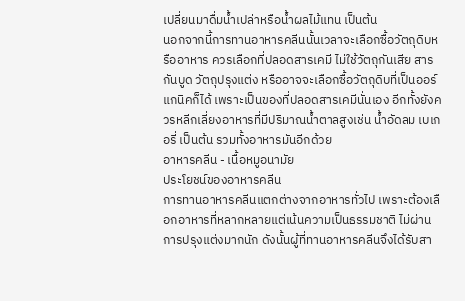เปลี่ยนมาดื่มน้ำเปล่าหรือน้ำผลไม้แทน เป็นต้น
นอกจากนี้การทานอาหารคลีนนั้นเวลาจะเลือกซื้อวัตถุดิบหรืออาหาร ควรเลือกที่ปลอดสารเคมี ไม่ใช้วัตถุกันเสีย สารกันบูด วัตถุปรุงแต่ง หรืออาจจะเลือกซื้อวัตถุดิบที่เป็นออร์แกนิคก็ได้ เพราะเป็นของที่ปลอดสารเคมีนั่นเอง อีกทั้งยังควรหลีกเลี่ยงอาหารที่มีปริมาณน้ำตาลสูงเช่น น้ำอัดลม เบเกอรี่ เป็นต้น รวมทั้งอาหารมันอีกด้วย
อาหารคลีน - เนื้อหมูอนามัย
ประโยชน์ของอาหารคลีน
การทานอาหารคลีนแตกต่างจากอาหารทั่วไป เพราะต้องเลือกอาหารที่หลากหลายแต่เน้นความเป็นธรรมชาติ ไม่ผ่านการปรุงแต่งมากนัก ดังนั้นผู้ที่ทานอาหารคลีนจึงได้รับสา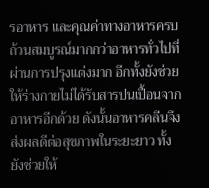รอาหาร และคุณค่าทางอาหารครบถ้วนสมบูรณ์มากกว่าอาหารทั่วไปที่ผ่านการปรุงแต่งมาก อีกทั้งยังช่วยให้ร่างกายไม่ได้รับสารปนเปื้อนจากอาหารอีกด้วย ดังนั้นอาหารคลีนจึงส่งผลดีต่อสุขภาพในระยะยาว ทั้งยังช่วยให้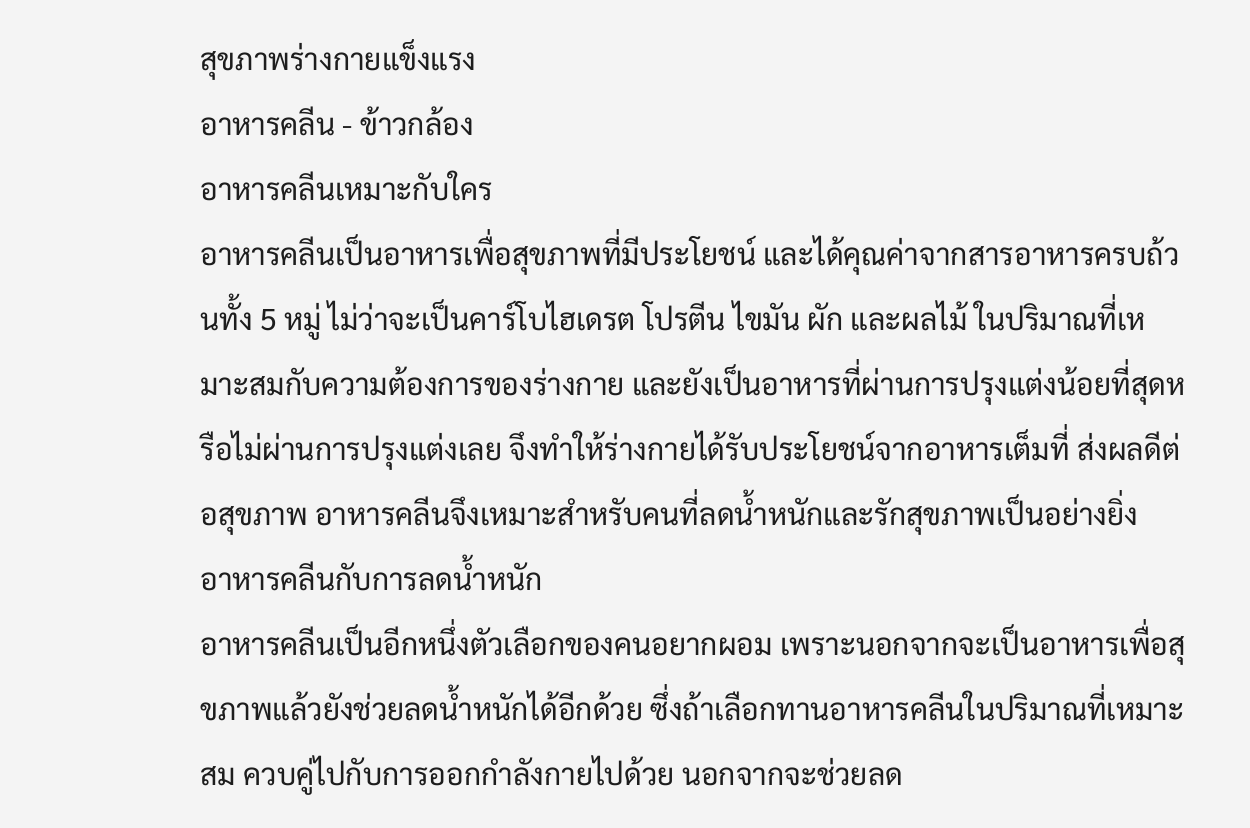สุขภาพร่างกายแข็งแรง
อาหารคลีน - ข้าวกล้อง
อาหารคลีนเหมาะกับใคร
อาหารคลีนเป็นอาหารเพื่อสุขภาพที่มีประโยชน์ และได้คุณค่าจากสารอาหารครบถ้วนทั้ง 5 หมู่ ไม่ว่าจะเป็นคาร์โบไฮเดรต โปรตีน ไขมัน ผัก และผลไม้ ในปริมาณที่เหมาะสมกับความต้องการของร่างกาย และยังเป็นอาหารที่ผ่านการปรุงแต่งน้อยที่สุดหรือไม่ผ่านการปรุงแต่งเลย จึงทำให้ร่างกายได้รับประโยชน์จากอาหารเต็มที่ ส่งผลดีต่อสุขภาพ อาหารคลีนจึงเหมาะสำหรับคนที่ลดน้ำหนักและรักสุขภาพเป็นอย่างยิ่ง
อาหารคลีนกับการลดน้ำหนัก
อาหารคลีนเป็นอีกหนึ่งตัวเลือกของคนอยากผอม เพราะนอกจากจะเป็นอาหารเพื่อสุขภาพแล้วยังช่วยลดน้ำหนักได้อีกด้วย ซึ่งถ้าเลือกทานอาหารคลีนในปริมาณที่เหมาะสม ควบคู่ไปกับการออกกำลังกายไปด้วย นอกจากจะช่วยลด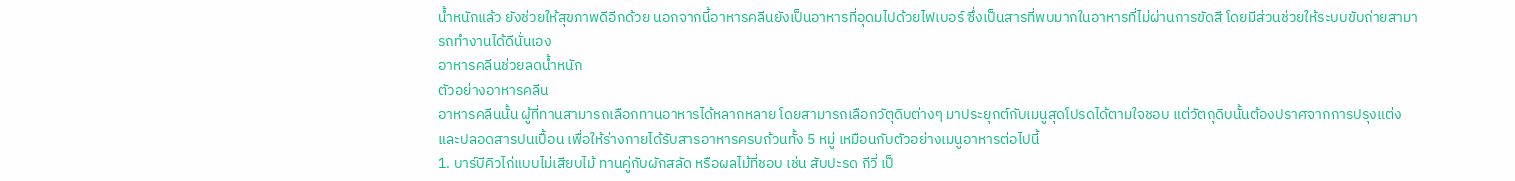น้ำหนักแล้ว ยังช่วยให้สุขภาพดีอีกด้วย นอกจากนี้อาหารคลีนยังเป็นอาหารที่อุดมไปด้วยไฟเบอร์ ซึ่งเป็นสารที่พบมากในอาหารที่ไม่ผ่านการขัดสี โดยมีส่วนช่วยให้ระบบขับถ่ายสามารถทำงานได้ดีนั่นเอง
อาหารคลีนช่วยลดน้ำหนัก
ตัวอย่างอาหารคลีน
อาหารคลีนนั้น ผู้ที่ทานสามารถเลือกทานอาหารได้หลากหลาย โดยสามารถเลือกวัตุดิบต่างๆ มาประยุกต์กับเมนูสุดโปรดได้ตามใจชอบ แต่วัตถุดิบนั้นต้องปราศจากการปรุงแต่ง และปลอดสารปนเปื้อน เพื่อให้ร่างกายได้รับสารอาหารครบถ้วนทั้ง 5 หมู่ เหมือนกับตัวอย่างเมนูอาหารต่อไปนี้
1. บาร์บีคิวไก่แบบไม่เสียบไม้ ทานคู่กับผักสลัด หรือผลไม้ที่ชอบ เช่น สับปะรด กีวี่ เป็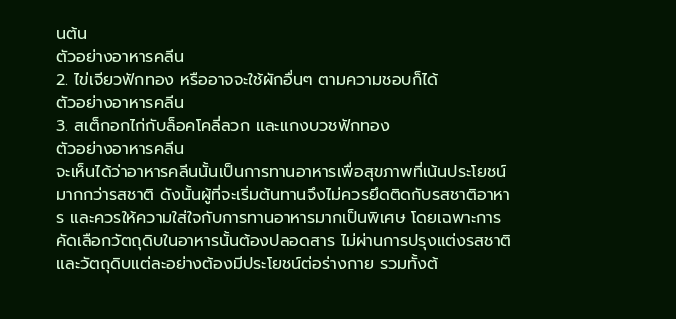นต้น
ตัวอย่างอาหารคลีน
2. ไข่เจียวฟักทอง หรืออาจจะใช้ผักอื่นๆ ตามความชอบก็ได้
ตัวอย่างอาหารคลีน
3. สเต็กอกไก่กับล็อคโคลี่ลวก และแกงบวชฟักทอง
ตัวอย่างอาหารคลีน
จะเห็นได้ว่าอาหารคลีนนั้นเป็นการทานอาหารเพื่อสุขภาพที่เน้นประโยชน์มากกว่ารสชาติ ดังนั้นผู้ที่จะเริ่มต้นทานจึงไม่ควรยึดติดกับรสชาติอาหาร และควรให้ความใส่ใจกับการทานอาหารมากเป็นพิเศษ โดยเฉพาะการคัดเลือกวัตถุดิบในอาหารนั้นต้องปลอดสาร ไม่ผ่านการปรุงแต่งรสชาติ และวัตถุดิบแต่ละอย่างต้องมีประโยชน์ต่อร่างกาย รวมทั้งต้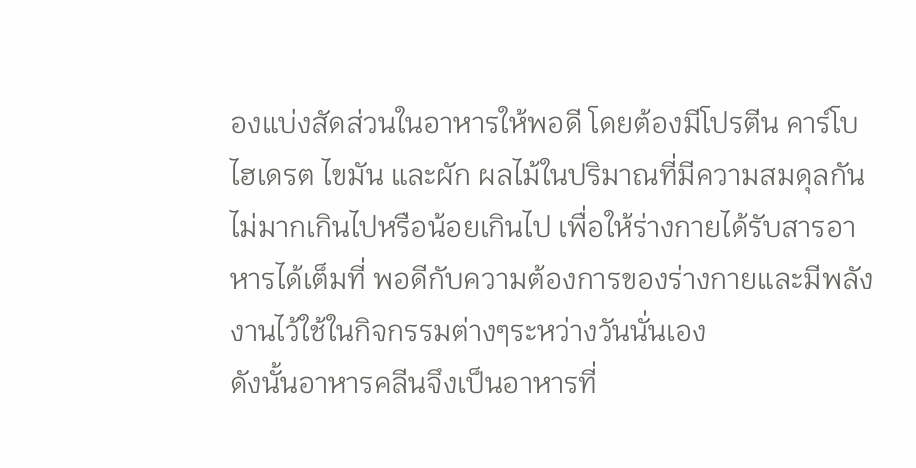องแบ่งสัดส่วนในอาหารให้พอดี โดยต้องมีโปรตีน คาร์โบไฮเดรต ไขมัน และผัก ผลไม้ในปริมาณที่มีความสมดุลกัน ไม่มากเกินไปหรือน้อยเกินไป เพื่อให้ร่างกายได้รับสารอาหารได้เต็มที่ พอดีกับความต้องการของร่างกายและมีพลังงานไว้ใช้ในกิจกรรมต่างๆระหว่างวันนั่นเอง
ดังนั้นอาหารคลีนจึงเป็นอาหารที่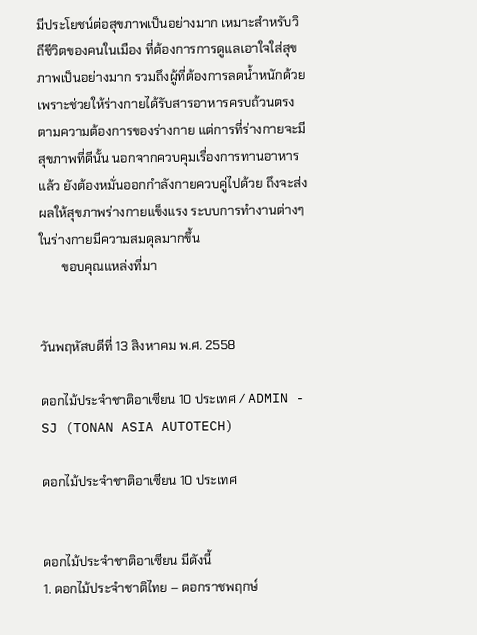มีประโยชน์ต่อสุขภาพเป็นอย่างมาก เหมาะสำหรับวิถีชีวิตของคนในเมือง ที่ต้องการการดูแลเอาใจใส่สุขภาพเป็นอย่างมาก รวมถึงผู้ที่ต้องการลดน้ำหนักด้วย เพราะช่วยให้ร่างกายได้รับสารอาหารครบถ้วนตรงตามความต้องการของร่างกาย แต่การที่ร่างกายจะมีสุขภาพที่ดีนั้น นอกจากควบคุมเรื่องการทานอาหารแล้ว ยังต้องหมั่นออกกำลังกายควบคู่ไปด้วย ถึงจะส่งผลให้สุขภาพร่างกายแข็งแรง ระบบการทำงานต่างๆในร่างกายมีความสมดุลมากขึ้น
       ขอบคุณแหล่งที่มา


วันพฤหัสบดีที่ 13 สิงหาคม พ.ศ. 2558

ดอกไม้ประจําชาติอาเซียน 10 ประเทศ / ADMIN - SJ (TONAN ASIA AUTOTECH)

ดอกไม้ประจําชาติอาเซียน 10 ประเทศ


ดอกไม้ประจําชาติอาเซียน มีดังนี้
1. ดอกไม้ประจำชาติไทย – ดอกราชพฤกษ์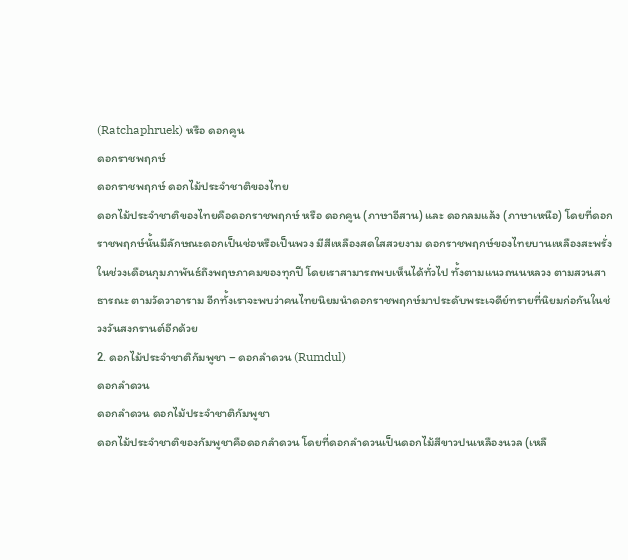(Ratchaphruek) หรือ ดอกคูน
ดอกราชพฤกษ์
ดอกราชพฤกษ์ ดอกไม้ประจำชาติของไทย
ดอกไม้ประจำชาติของไทยคือดอกราชพฤกษ์ หรือ ดอกคูน (ภาษาอีสาน) และ ดอกลมแล้ง (ภาษาเหนือ) โดยที่ดอกราชพฤกษ์นั้นมีลักษณะดอกเป็นช่อหรือเป็นพวง มีสีเหลืองสดใสสวยงาม ดอกราชพฤกษ์ของไทยบานเหลืองสะพรั่งในช่วงเดือนกุมภาพันธ์ถึงพฤษภาคมของทุกปี โดยเราสามารถพบเห็นได้ทั่วไป ทั้งตามแนวถนนหลวง ตามสวนสาธารณะ ตามวัดวาอาราม อีกทั้งเราจะพบว่าคนไทยนิยมนำดอกราชพฤกษ์มาประดับพระเจดีย์ทรายที่นิยมก่อกันในช่วงวันสงกรานต์อีกด้วย
2. ดอกไม้ประจำชาติกัมพูชา – ดอกลำดวน (Rumdul)
ดอกลำดวน
ดอกลำดวน ดอกไม้ประจำชาติกัมพูชา
ดอกไม้ประจำชาติของกัมพูชาคือดอกลำดวน โดยที่ดอกลำดวนเป็นดอกไม้สีขาวปนเหลืองนวล (เหลื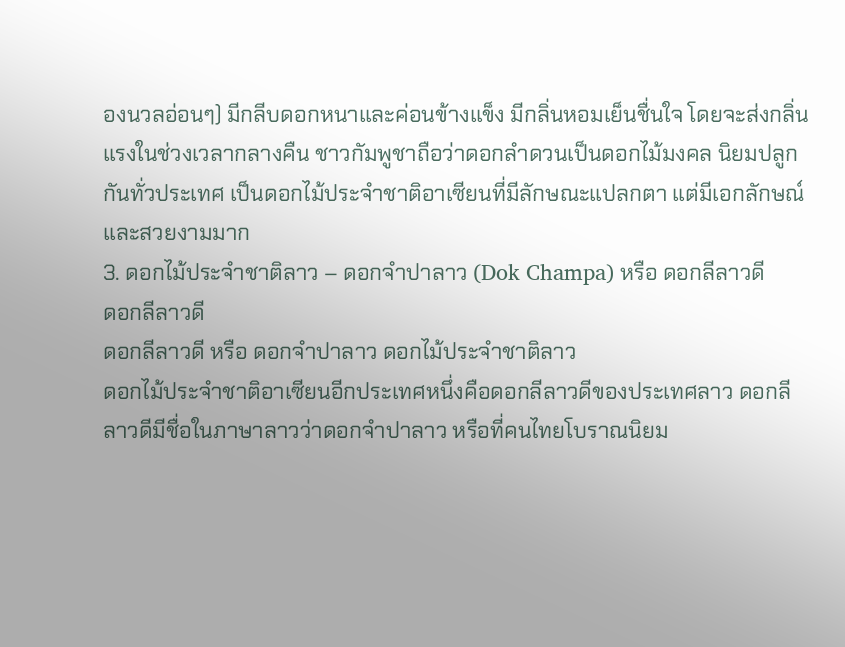องนวลอ่อนๆ) มีกลีบดอกหนาและค่อนข้างแข็ง มีกลิ่นหอมเย็นชื่นใจ โดยจะส่งกลิ่นแรงในช่วงเวลากลางคืน ชาวกัมพูชาถือว่าดอกลำดวนเป็นดอกไม้มงคล นิยมปลูกกันทั่วประเทศ เป็นดอกไม้ประจำชาติอาเซียนที่มีลักษณะแปลกตา แต่มีเอกลักษณ์และสวยงามมาก
3. ดอกไม้ประจำชาติลาว – ดอกจำปาลาว (Dok Champa) หรือ ดอกลีลาวดี
ดอกลีลาวดี
ดอกลีลาวดี หรือ ดอกจำปาลาว ดอกไม้ประจำชาติลาว
ดอกไม้ประจำชาติอาเซียนอีกประเทศหนึ่งคือดอกลีลาวดีของประเทศลาว ดอกลีลาวดีมีชื่อในภาษาลาวว่าดอกจำปาลาว หรือที่คนไทยโบราณนิยม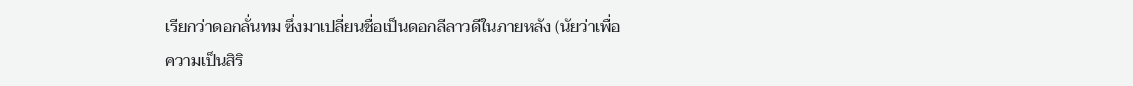เรียกว่าดอกลั่นทม ซึ่งมาเปลี่ยนชื่อเป็นดอกลีลาวดีในภายหลัง (นัยว่าเพื่อความเป็นสิริ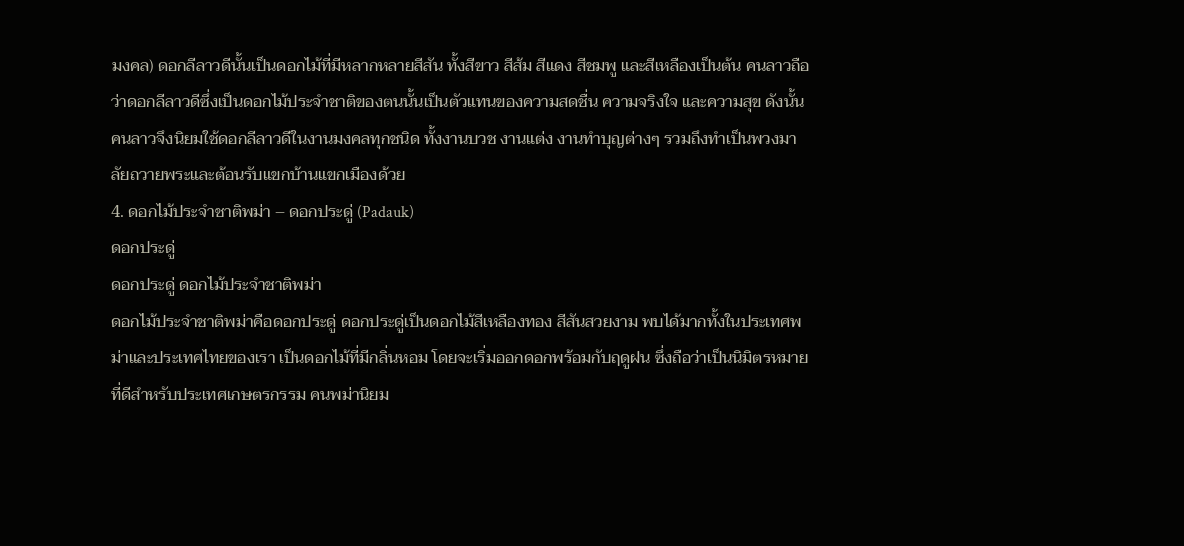มงคล) ดอกลีลาวดีนั้นเป็นดอกไม้ที่มีหลากหลายสีสัน ทั้งสีขาว สีส้ม สีแดง สีชมพู และสีเหลืองเป็นต้น คนลาวถือว่าดอกลีลาวดีซึ่งเป็นดอกไม้ประจำชาติของตนนั้นเป็นตัวแทนของความสดชื่น ความจริงใจ และความสุข ดังนั้นคนลาวจึงนิยมใช้ดอกลีลาวดีในงานมงคลทุกชนิด ทั้งงานบวช งานแต่ง งานทำบุญต่างๆ รวมถึงทำเป็นพวงมาลัยถวายพระและต้อนรับแขกบ้านแขกเมืองด้วย
4. ดอกไม้ประจำชาติพม่า – ดอกประดู่ (Padauk)
ดอกประดู่
ดอกประดู่ ดอกไม้ประจำชาติพม่า
ดอกไม้ประจำชาติพม่าคือดอกประดู่ ดอกประดู่เป็นดอกไม้สีเหลืองทอง สีสันสวยงาม พบได้มากทั้งในประเทศพม่าและประเทศไทยของเรา เป็นดอกไม้ที่มีกลิ่นหอม โดยจะเริ่มออกดอกพร้อมกับฤดูฝน ซึ่งถือว่าเป็นนิมิตรหมายที่ดีสำหรับประเทศเกษตรกรรม คนพม่านิยม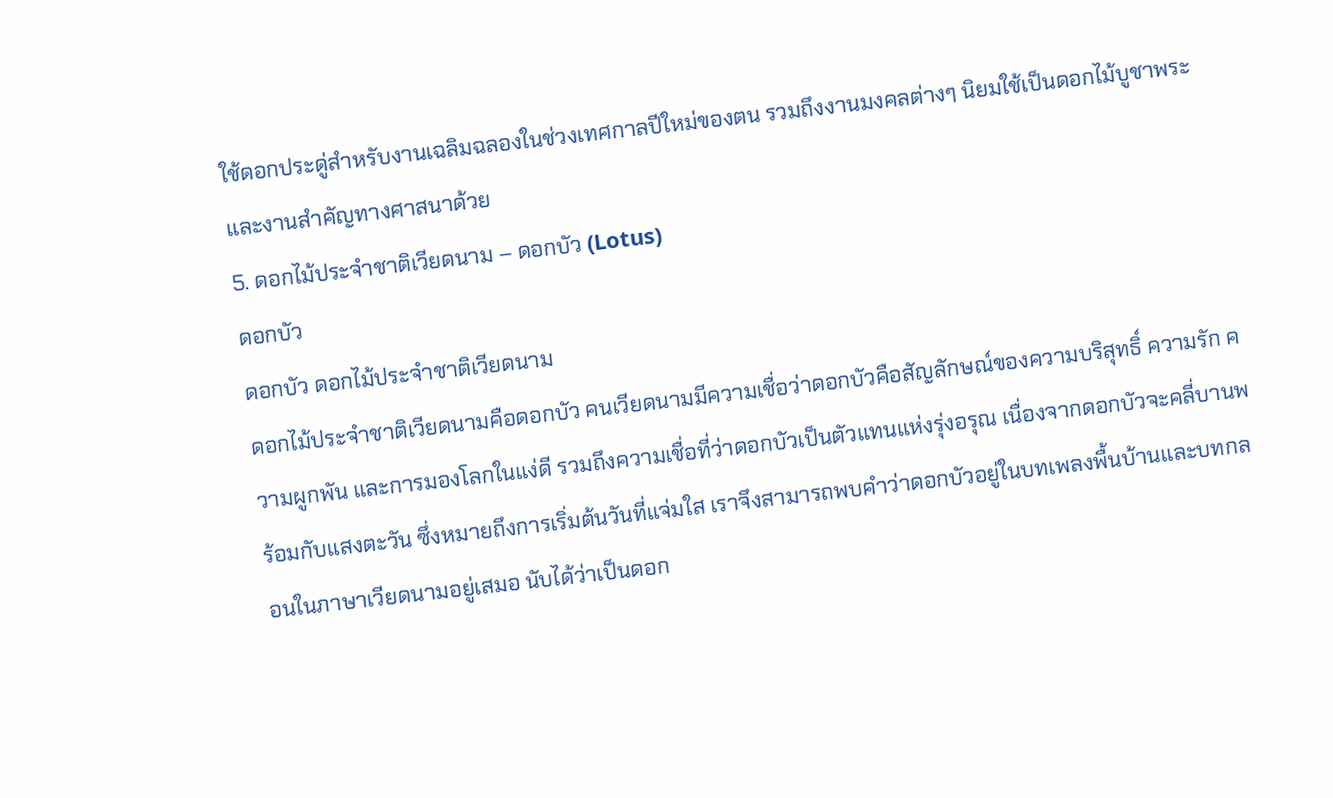ใช้ดอกประดู่สำหรับงานเฉลิมฉลองในช่วงเทศกาลปีใหม่ของตน รวมถึงงานมงคลต่างๆ นิยมใช้เป็นดอกไม้บูชาพระและงานสำคัญทางศาสนาด้วย
5. ดอกไม้ประจำชาติเวียดนาม – ดอกบัว (Lotus)
ดอกบัว
ดอกบัว ดอกไม้ประจำชาติเวียดนาม
ดอกไม้ประจำชาติเวียดนามคือดอกบัว คนเวียดนามมีความเชื่อว่าดอกบัวคือสัญลักษณ์ของความบริสุทธิ์ ความรัก ความผูกพัน และการมองโลกในแง่ดี รวมถึงความเชื่อที่ว่าดอกบัวเป็นตัวแทนแห่งรุ่งอรุณ เนื่องจากดอกบัวจะคลี่บานพร้อมกับแสงตะวัน ซึ่งหมายถึงการเริ่มต้นวันที่แจ่มใส เราจึงสามารถพบคำว่าดอกบัวอยู่ในบทเพลงพื้นบ้านและบทกลอนในภาษาเวียดนามอยู่เสมอ นับได้ว่าเป็นดอก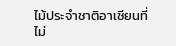ไม้ประจำชาติอาเซียนที่ไม่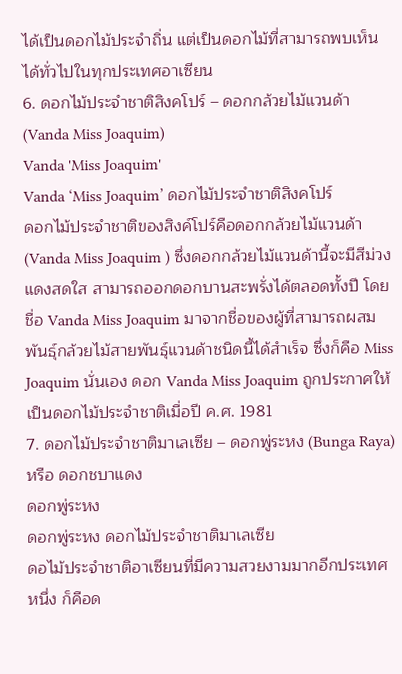ได้เป็นดอกไม้ประจำถิ่น แต่เป็นดอกไม้ที่สามารถพบเห็นได้ทั่วไปในทุกประเทศอาเซียน
6. ดอกไม้ประจำชาติสิงคโปร์ – ดอกกล้วยไม้แวนด้า (Vanda Miss Joaquim)
Vanda 'Miss Joaquim'
Vanda ‘Miss Joaquim’ ดอกไม้ประจำชาติสิงคโปร์
ดอกไม้ประจำชาติของสิงค์โปร์คือดอกกล้วยไม้แวนด้า (Vanda Miss Joaquim ) ซึ่งดอกกล้วยไม้แวนด้านี้จะมีสีม่วงแดงสดใส สามารถออกดอกบานสะพรั่งได้ตลอดทั้งปี โดยชื่อ Vanda Miss Joaquim มาจากชื่อของผู้ที่สามารถผสมพันธุ์กล้วยไม้สายพันธุ์แวนด้าชนิดนี้ได้สำเร็จ ซึ่งก็คือ Miss Joaquim นั่นเอง ดอก Vanda Miss Joaquim ถูกประกาศให้เป็นดอกไม้ประจำชาติเมื่อปี ค.ศ. 1981
7. ดอกไม้ประจำชาติมาเลเซีย – ดอกพู่ระหง (Bunga Raya) หรือ ดอกชบาแดง
ดอกพู่ระหง
ดอกพู่ระหง ดอกไม้ประจำชาติมาเลเซีย
ดอไม้ประจำชาติอาเซียนที่มีความสวยงามมากอีกประเทศหนึ่ง ก็คือด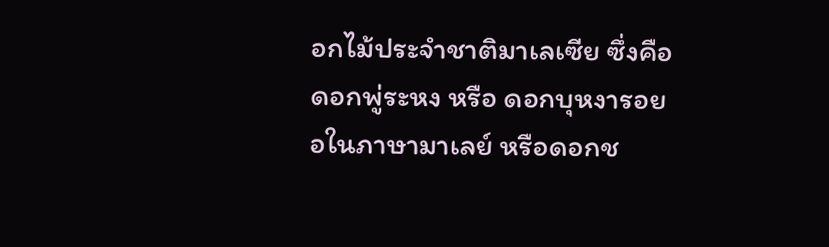อกไม้ประจำชาติมาเลเซีย ซึ่งคือดอกพู่ระหง หรือ ดอกบุหงารอยอในภาษามาเลย์ หรือดอกช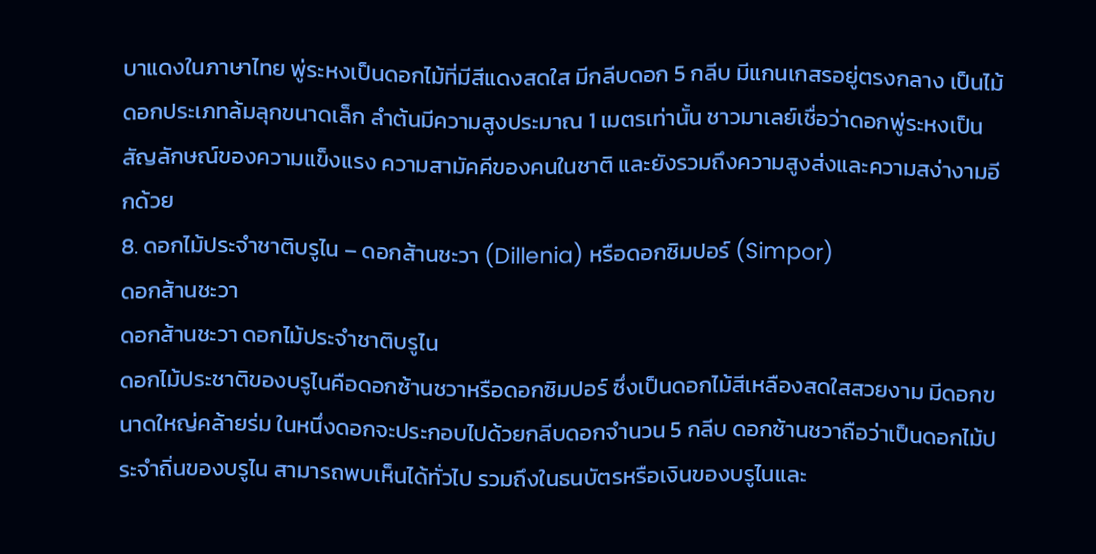บาแดงในภาษาไทย พู่ระหงเป็นดอกไม้ที่มีสีแดงสดใส มีกลีบดอก 5 กลีบ มีแกนเกสรอยู่ตรงกลาง เป็นไม้ดอกประเภทล้มลุกขนาดเล็ก ลำต้นมีความสูงประมาณ 1 เมตรเท่านั้น ชาวมาเลย์เชื่อว่าดอกพู่ระหงเป็นสัญลักษณ์ของความแข็งแรง ความสามัคคีของคนในชาติ และยังรวมถึงความสูงส่งและความสง่างามอีกด้วย
8. ดอกไม้ประจำชาติบรูไน – ดอกส้านชะวา (Dillenia) หรือดอกซิมปอร์ (Simpor)
ดอกส้านชะวา
ดอกส้านชะวา ดอกไม้ประจำชาติบรูไน
ดอกไม้ประชาติของบรูไนคือดอกซ้านชวาหรือดอกซิมปอร์ ซึ่งเป็นดอกไม้สีเหลืองสดใสสวยงาม มีดอกขนาดใหญ่คล้ายร่ม ในหนึ่งดอกจะประกอบไปด้วยกลีบดอกจำนวน 5 กลีบ ดอกซ้านชวาถือว่าเป็นดอกไม้ประจำถิ่นของบรูไน สามารถพบเห็นได้ทั่วไป รวมถึงในธนบัตรหรือเงินของบรูไนและ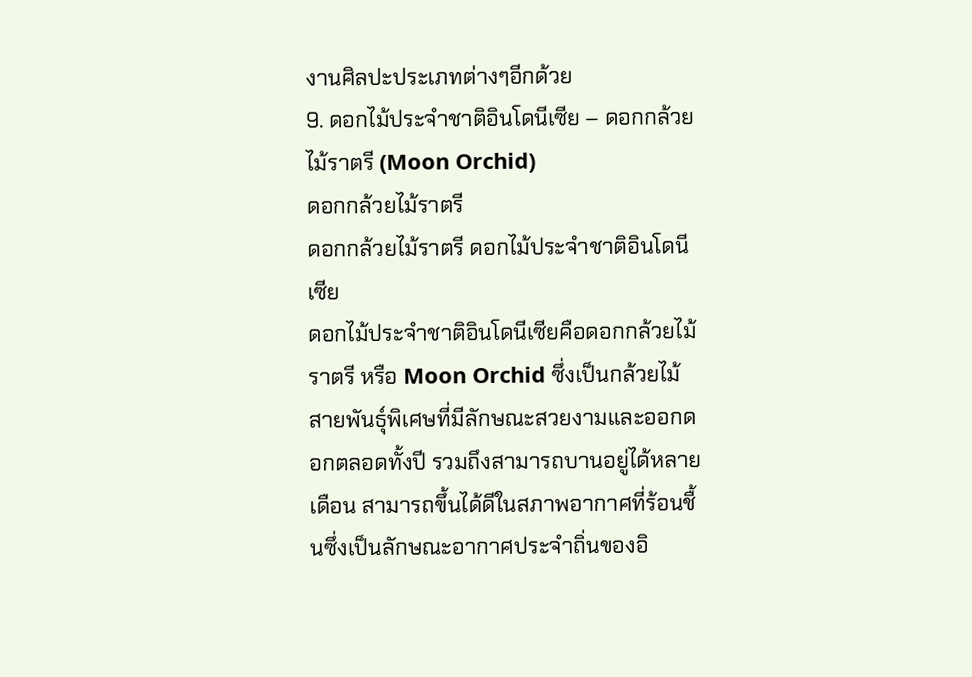งานศิลปะประเภทต่างๆอีกด้วย
9. ดอกไม้ประจำชาติอินโดนีเซีย – ดอกกล้วยไม้ราตรี (Moon Orchid)
ดอกกล้วยไม้ราตรี
ดอกกล้วยไม้ราตรี ดอกไม้ประจำชาติอินโดนีเซีย
ดอกไม้ประจำชาติอินโดนีเซียคือดอกกล้วยไม้ราตรี หรือ Moon Orchid ซึ่งเป็นกล้วยไม้สายพันธุ์พิเศษที่มีลักษณะสวยงามและออกดอกตลอดทั้งปี รวมถึงสามารถบานอยู่ได้หลายเดือน สามารถขึ้นได้ดีในสภาพอากาศที่ร้อนชื้นซึ่งเป็นลักษณะอากาศประจำถิ่นของอิ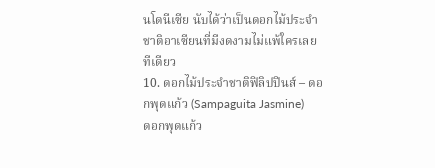นโดนีเซีย นับได้ว่าเป็นดอกไม้ประจำชาติอาเซียนที่มีงดงามไม่แพ้ใครเลยทีเดียว
10. ดอกไม้ประจำชาติฟิลิปปินส์ – ดอกพุดแก้ว (Sampaguita Jasmine)
ดอกพุดแก้ว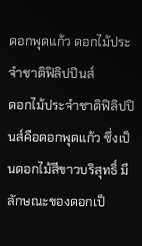ดอกพุดแก้ว ดอกไม้ประจำชาติฟิลิปปินส์
ดอกไม้ประจำชาติฟิลิปปินส์คือดอกพุดแก้ว ซึ่งเป็นดอกไม้สีขาวบริสุทธิ์ มีลักษณะของดอกเป็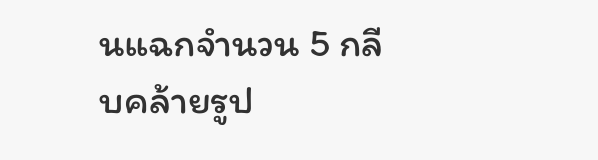นแฉกจำนวน 5 กลีบคล้ายรูป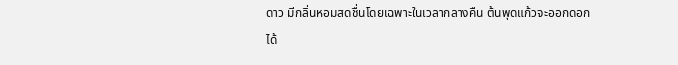ดาว มีกลิ่นหอมสดชื่นโดยเฉพาะในเวลากลางคืน ต้นพุดแก้วจะออกดอกได้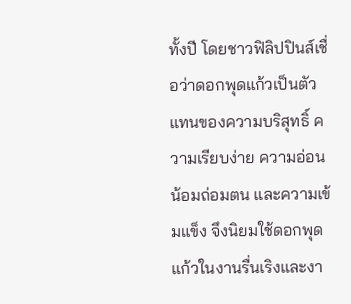ทั้งปี โดยชาวฟิลิปปินส์เชื่อว่าดอกพุดแก้วเป็นตัวแทนของความบริสุทธิ์ ความเรียบง่าย ความอ่อนน้อมถ่อมตน และความเข้มแข็ง จึงนิยมใช้ดอกพุดแก้วในงานรื่นเริงและงา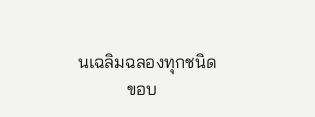นเฉลิมฉลองทุกชนิด
           ขอบ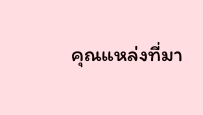คุณแหล่งที่มา